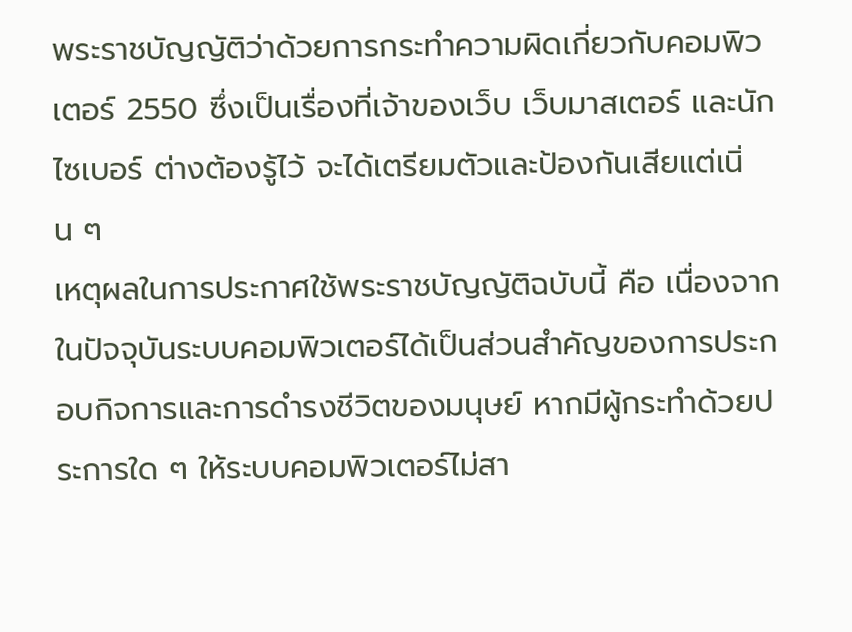พระราชบัญญัติว่าด้วยการกระทำความผิดเกี่ยวกับคอมพิวเตอร์ 2550 ซึ่งเป็นเรื่องที่เจ้าของเว็บ เว็บมาสเตอร์ และนักไซเบอร์ ต่างต้องรู้ไว้ จะได้เตรียมตัวและป้องกันเสียแต่เนิ่น ๆ
เหตุผลในการประกาศใช้พระราชบัญญัติฉบับนี้ คือ เนื่องจากในปัจจุบันระบบคอมพิวเตอร์ได้เป็นส่วนสำคัญของการประกอบกิจการและการดำรงชีวิตของมนุษย์ หากมีผู้กระทำด้วยประการใด ๆ ให้ระบบคอมพิวเตอร์ไม่สา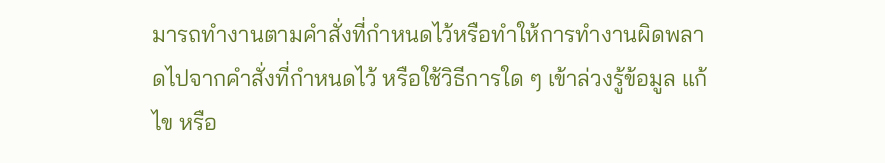มารถทำงานตามคำสั่งที่กำหนดไว้หรือทำให้การทำงานผิดพลาดไปจากคำสั่งที่กำหนดไว้ หรือใช้วิธีการใด ๆ เข้าล่วงรู้ข้อมูล แก้ไข หรือ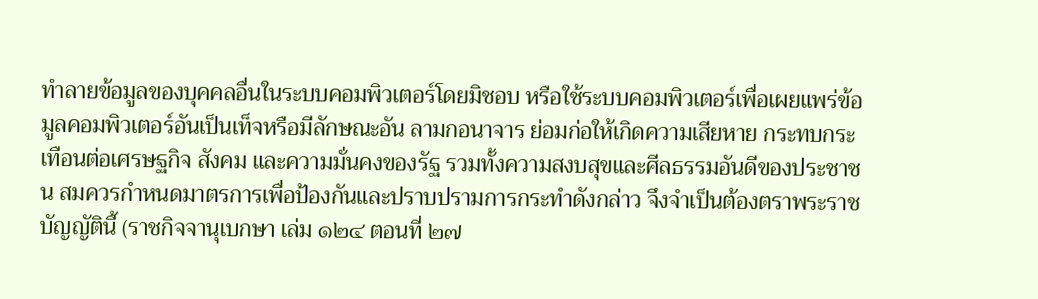ทำลายข้อมูลของบุคคลอื่นในระบบคอมพิวเตอร์โดยมิชอบ หรือใช้ระบบคอมพิวเตอร์เพื่อเผยแพร่ข้อมูลคอมพิวเตอร์อันเป็นเท็จหรือมีลักษณะอัน ลามกอนาจาร ย่อมก่อให้เกิดความเสียหาย กระทบกระเทือนต่อเศรษฐกิจ สังคม และความมั่นคงของรัฐ รวมทั้งความสงบสุขและศีลธรรมอันดีของประชาชน สมควรกำหนดมาตรการเพื่อป้องกันและปราบปรามการกระทำดังกล่าว จึงจำเป็นต้องตราพระราชบัญญัตินี้ (ราชกิจจานุเบกษา เล่ม ๑๒๔ ตอนที่ ๒๗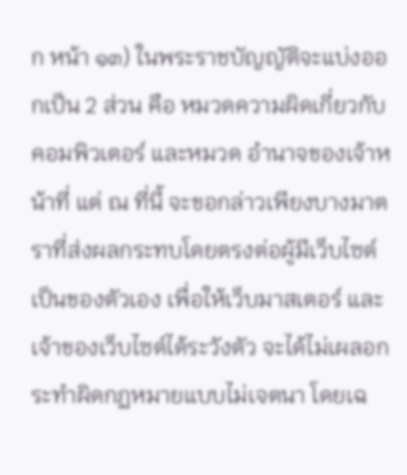ก หน้า ๑๓) ในพระราชบัญญัติจะแบ่งออกเป็น 2 ส่วน คือ หมวดความผิดเกี่ยวกับคอมพิวเตอร์ และหมวด อำนาจของเจ้าหน้าที่ แต่ ณ ที่นี้ จะขอกล่าวเพียงบางมาตราที่ส่งผลกระทบโดยตรงต่อผู้มีเว็บไซต์เป็นของตัวเอง เพื่อให้เว็บมาสเตอร์ และ เจ้าของเว็บไซต์ได้ระวังตัว จะได้ไม่เผลอกระทำผิดกฏหมายแบบไม่เจตนา โดยเฉ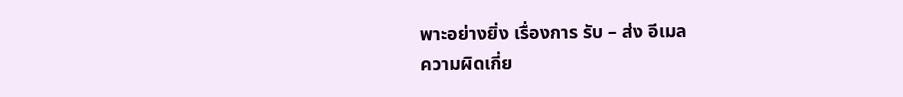พาะอย่างยิ่ง เรื่องการ รับ – ส่ง อีเมล
ความผิดเกี่ย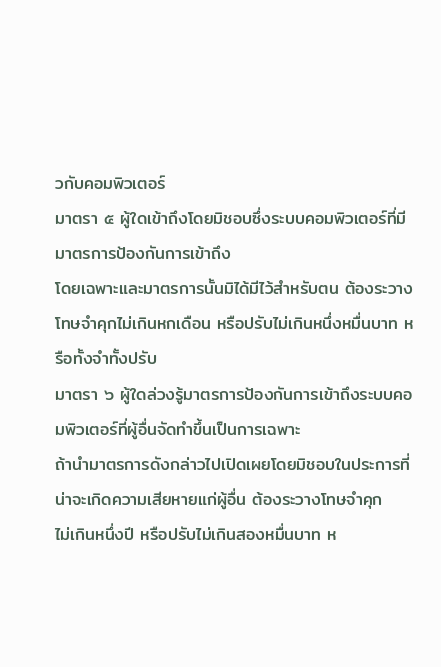วกับคอมพิวเตอร์
มาตรา ๕ ผู้ใดเข้าถึงโดยมิชอบซึ่งระบบคอมพิวเตอร์ที่มีมาตรการป้องกันการเข้าถึง
โดยเฉพาะและมาตรการนั้นมิได้มีไว้สำหรับตน ต้องระวางโทษจำคุกไม่เกินหกเดือน หรือปรับไม่เกินหนึ่งหมื่นบาท หรือทั้งจำทั้งปรับ
มาตรา ๖ ผู้ใดล่วงรู้มาตรการป้องกันการเข้าถึงระบบคอมพิวเตอร์ที่ผู้อื่นจัดทำขึ้นเป็นการเฉพาะ
ถ้านำมาตรการดังกล่าวไปเปิดเผยโดยมิชอบในประการที่น่าจะเกิดความเสียหายแก่ผู้อื่น ต้องระวางโทษจำคุก
ไม่เกินหนึ่งปี หรือปรับไม่เกินสองหมื่นบาท ห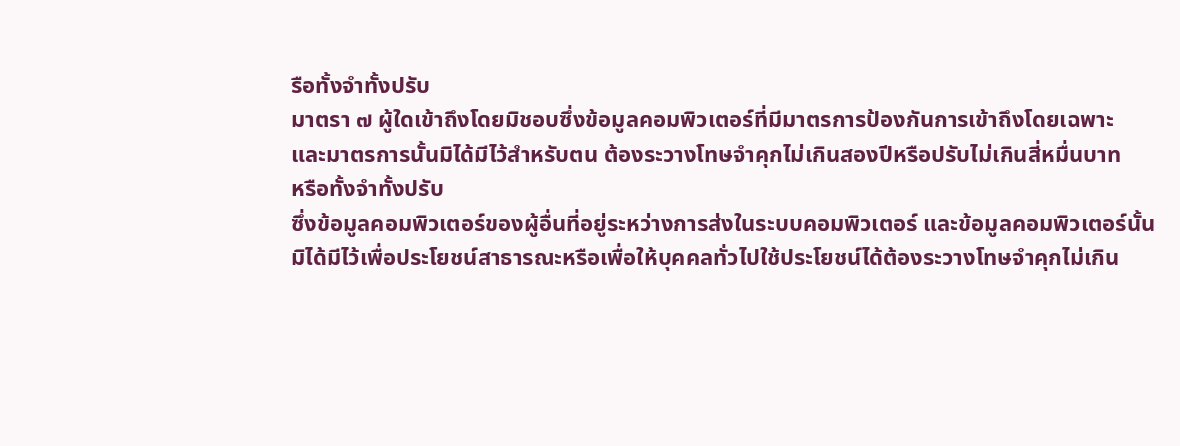รือทั้งจำทั้งปรับ
มาตรา ๗ ผู้ใดเข้าถึงโดยมิชอบซึ่งข้อมูลคอมพิวเตอร์ที่มีมาตรการป้องกันการเข้าถึงโดยเฉพาะ
และมาตรการนั้นมิได้มีไว้สำหรับตน ต้องระวางโทษจำคุกไม่เกินสองปีหรือปรับไม่เกินสี่หมื่นบาท
หรือทั้งจำทั้งปรับ
ซึ่งข้อมูลคอมพิวเตอร์ของผู้อื่นที่อยู่ระหว่างการส่งในระบบคอมพิวเตอร์ และข้อมูลคอมพิวเตอร์นั้น
มิได้มีไว้เพื่อประโยชน์สาธารณะหรือเพื่อให้บุคคลทั่วไปใช้ประโยชน์ได้ต้องระวางโทษจำคุกไม่เกิน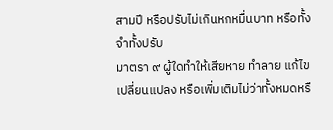สามปี หรือปรับไม่เกินหกหมื่นบาท หรือทั้งจำทั้งปรับ
มาตรา ๙ ผู้ใดทำให้เสียหาย ทำลาย แก้ไข เปลี่ยนแปลง หรือเพิ่มเติมไม่ว่าทั้งหมดหรื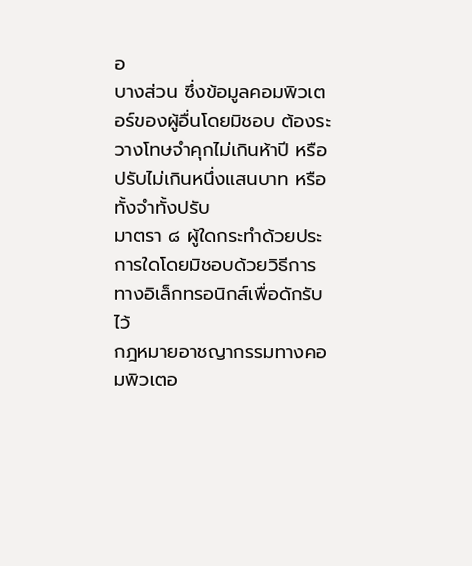อ
บางส่วน ซึ่งข้อมูลคอมพิวเตอร์ของผู้อื่นโดยมิชอบ ต้องระวางโทษจำคุกไม่เกินห้าปี หรือปรับไม่เกินหนึ่งแสนบาท หรือทั้งจำทั้งปรับ
มาตรา ๘ ผู้ใดกระทำด้วยประการใดโดยมิชอบด้วยวิธีการทางอิเล็กทรอนิกส์เพื่อดักรับไว้
กฎหมายอาชญากรรมทางคอมพิวเตอ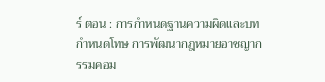ร์ ตอน : การกำหนดฐานความผิดและบทกำหนดโทษ การพัฒนากฎหมายอาชญากรรมคอม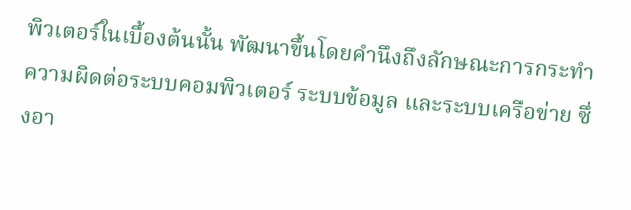พิวเตอร์ในเบื้องต้นนั้น พัฒนาขึ้นโดยคำนึงถึงลักษณะการกระทำความผิดต่อระบบคอมพิวเตอร์ ระบบข้อมูล และระบบเครือข่าย ซึ่งอา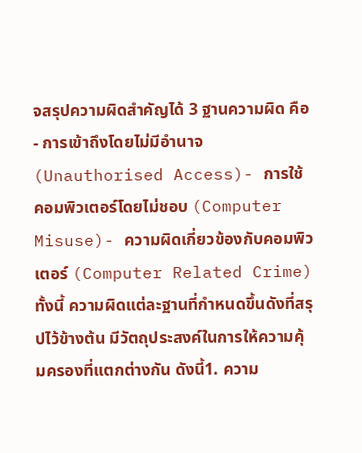จสรุปความผิดสำคัญได้ 3 ฐานความผิด คือ- การเข้าถึงโดยไม่มีอำนาจ (Unauthorised Access)- การใช้คอมพิวเตอร์โดยไม่ชอบ (Computer Misuse)- ความผิดเกี่ยวข้องกับคอมพิวเตอร์ (Computer Related Crime)ทั้งนี้ ความผิดแต่ละฐานที่กำหนดขึ้นดังที่สรุปไว้ข้างต้น มีวัตถุประสงค์ในการให้ความคุ้มครองที่แตกต่างกัน ดังนี้1. ความ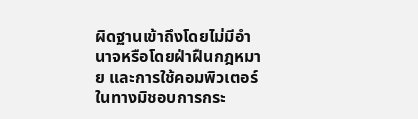ผิดฐานเข้าถึงโดยไม่มีอำนาจหรือโดยฝ่าฝืนกฎหมาย และการใช้คอมพิวเตอร์ในทางมิชอบการกระ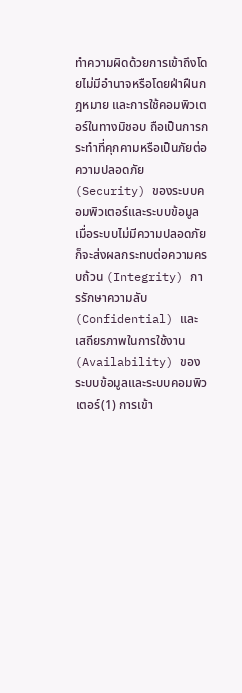ทำความผิดด้วยการเข้าถึงโดยไม่มีอำนาจหรือโดยฝ่าฝืนกฎหมาย และการใช้คอมพิวเตอร์ในทางมิชอบ ถือเป็นการกระทำที่คุกคามหรือเป็นภัยต่อความปลอดภัย (Security) ของระบบคอมพิวเตอร์และระบบข้อมูล เมื่อระบบไม่มีความปลอดภัยก็จะส่งผลกระทบต่อความครบถ้วน (Integrity) การรักษาความลับ (Confidential) และเสถียรภาพในการใช้งาน (Availability) ของระบบข้อมูลและระบบคอมพิวเตอร์(1) การเข้า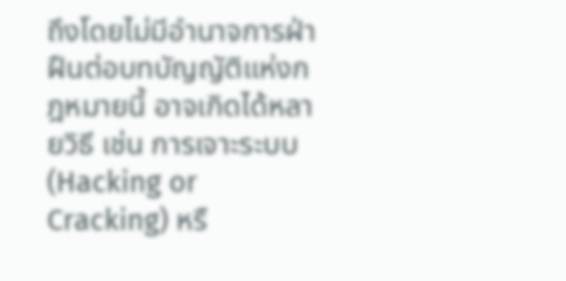ถึงโดยไม่มีอำนาจการฝ่าฝืนต่อบทบัญญัติแห่งกฎหมายนี้ อาจเกิดได้หลายวิธี เช่น การเจาะระบบ (Hacking or Cracking) หรื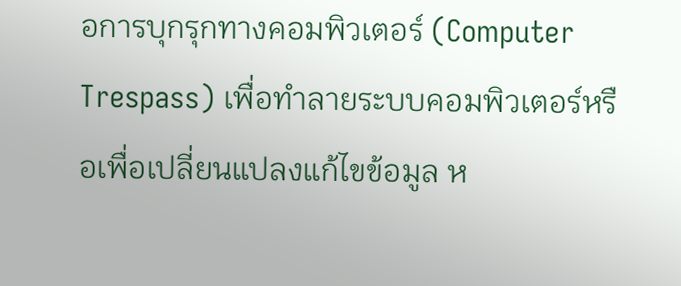อการบุกรุกทางคอมพิวเตอร์ (Computer Trespass) เพื่อทำลายระบบคอมพิวเตอร์หรือเพื่อเปลี่ยนแปลงแก้ไขข้อมูล ห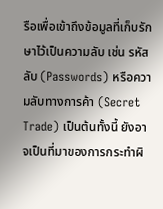รือเพื่อเข้าถึงข้อมูลที่เก็บรักษาไว้เป็นความลับ เช่น รหัสลับ (Passwords) หรือความลับทางการค้า (Secret Trade) เป็นต้นทั้งนี้ ยังอาจเป็นที่มาของการกระทำผิ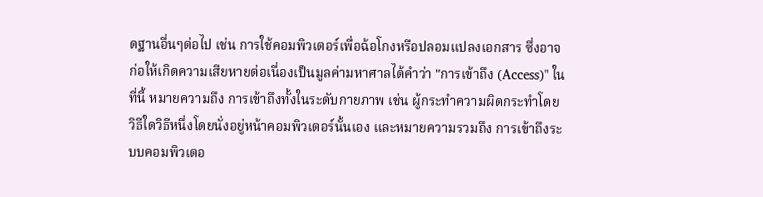ดฐานอื่นๆต่อไป เช่น การใช้คอมพิวเตอร์เพื่อฉ้อโกงหรือปลอมแปลงเอกสาร ซึ่งอาจก่อให้เกิดความเสียหายต่อเนื่องเป็นมูลค่ามหาศาลได้คำว่า "การเข้าถึง (Access)" ในที่นี้ หมายความถึง การเข้าถึงทั้งในระดับกายภาพ เช่น ผู้กระทำความผิดกระทำโดยวิธีใดวิธีหนึ่งโดยนั่งอยู่หน้าคอมพิวเตอร์นั้นเอง และหมายความรวมถึง การเข้าถึงระบบคอมพิวเตอ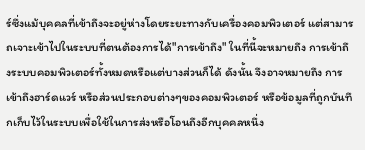ร์ซึ่งแม้บุคคลที่เข้าถึงจะอยู่ห่างโดยระยะทางกับเครื่องคอมพิวเตอร์ แต่สามารถเจาะเข้าไปในระบบที่ตนต้องการได้"การเข้าถึง" ในที่นี้จะหมายถึง การเข้าถึงระบบคอมพิวเตอร์ทั้งหมดหรือแต่บางส่วนก็ได้ ดังนั้น จึงอาจหมายถึง การเข้าถึงฮาร์ดแวร์ หรือส่วนประกอบต่างๆของคอมพิวเตอร์ หรือข้อมูลที่ถูกบันทึกเก็บไว้ในระบบเพื่อใช้ในการส่งหรือโอนถึงอีกบุคคลหนึ่ง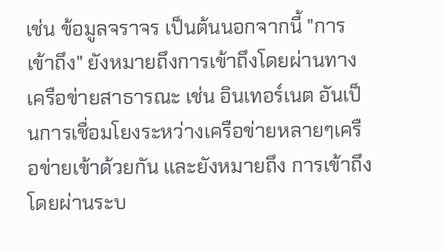เช่น ข้อมูลจราจร เป็นต้นนอกจากนี้ "การเข้าถึง" ยังหมายถึงการเข้าถึงโดยผ่านทางเครือข่ายสาธารณะ เช่น อินเทอร์เนต อันเป็นการเชื่อมโยงระหว่างเครือข่ายหลายๆเครือข่ายเข้าด้วยกัน และยังหมายถึง การเข้าถึงโดยผ่านระบ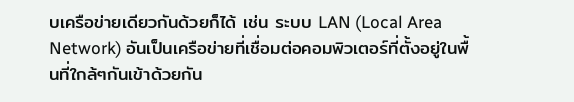บเครือข่ายเดียวกันด้วยก็ได้ เช่น ระบบ LAN (Local Area Network) อันเป็นเครือข่ายที่เชื่อมต่อคอมพิวเตอร์ที่ตั้งอยู่ในพื้นที่ใกล้ๆกันเข้าด้วยกัน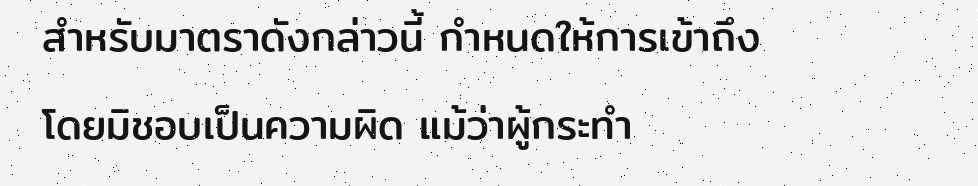สำหรับมาตราดังกล่าวนี้ กำหนดให้การเข้าถึงโดยมิชอบเป็นความผิด แม้ว่าผู้กระทำ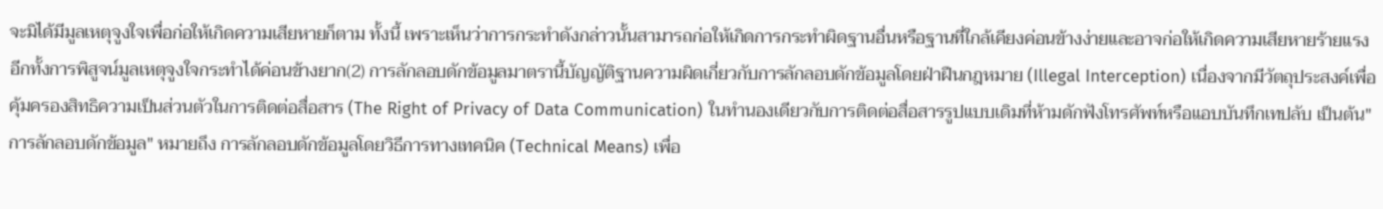จะมิได้มีมูลเหตุจูงใจเพื่อก่อให้เกิดความเสียหายก็ตาม ทั้งนี้ เพราะเห็นว่าการกระทำดังกล่าวนั้นสามารถก่อให้เกิดการกระทำผิดฐานอื่นหรือฐานที่ใกล้เคียงค่อนข้างง่ายและอาจก่อให้เกิดความเสียหายร้ายแรง อีกทั้งการพิสูจน์มูลเหตุจูงใจกระทำได้ค่อนข้างยาก(2) การลักลอบดักข้อมูลมาตรานี้บัญญัติฐานความผิดเกี่ยวกับการลักลอบดักข้อมูลโดยฝ่าฝืนกฎหมาย (Illegal Interception) เนื่องจากมีวัตถุประสงค์เพื่อคุ้มครองสิทธิความเป็นส่วนตัวในการติดต่อสื่อสาร (The Right of Privacy of Data Communication) ในทำนองเดียวกับการติดต่อสื่อสารรูปแบบเดิมที่ห้ามดักฟังโทรศัพท์หรือแอบบันทึกเทปลับ เป็นต้น"การลักลอบดักข้อมูล" หมายถึง การลักลอบดักข้อมูลโดยวิธีการทางเทคนิค (Technical Means) เพื่อ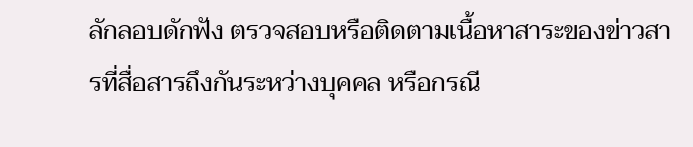ลักลอบดักฟัง ตรวจสอบหรือติดตามเนื้อหาสาระของข่าวสารที่สื่อสารถึงกันระหว่างบุคคล หรือกรณี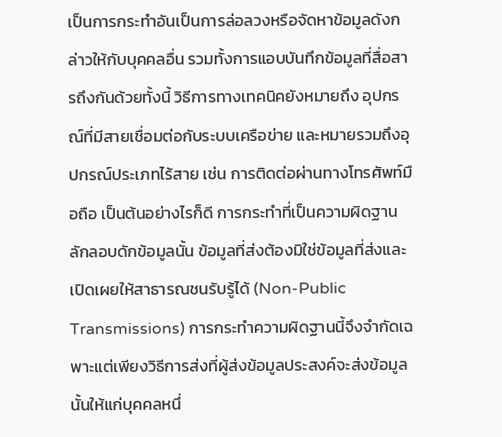เป็นการกระทำอันเป็นการล่อลวงหรือจัดหาข้อมูลดังกล่าวให้กับบุคคลอื่น รวมทั้งการแอบบันทึกข้อมูลที่สื่อสารถึงกันด้วยทั้งนี้ วิธีการทางเทคนิคยังหมายถึง อุปกรณ์ที่มีสายเชื่อมต่อกับระบบเครือข่าย และหมายรวมถึงอุปกรณ์ประเภทไร้สาย เช่น การติดต่อผ่านทางโทรศัพท์มือถือ เป็นต้นอย่างไรก็ดี การกระทำที่เป็นความผิดฐานลักลอบดักข้อมูลนั้น ข้อมูลที่ส่งต้องมิใช่ข้อมูลที่ส่งและเปิดเผยให้สาธารณชนรับรู้ได้ (Non-Public Transmissions) การกระทำความผิดฐานนี้จึงจำกัดเฉพาะแต่เพียงวิธีการส่งที่ผู้ส่งข้อมูลประสงค์จะส่งข้อมูลนั้นให้แก่บุคคลหนึ่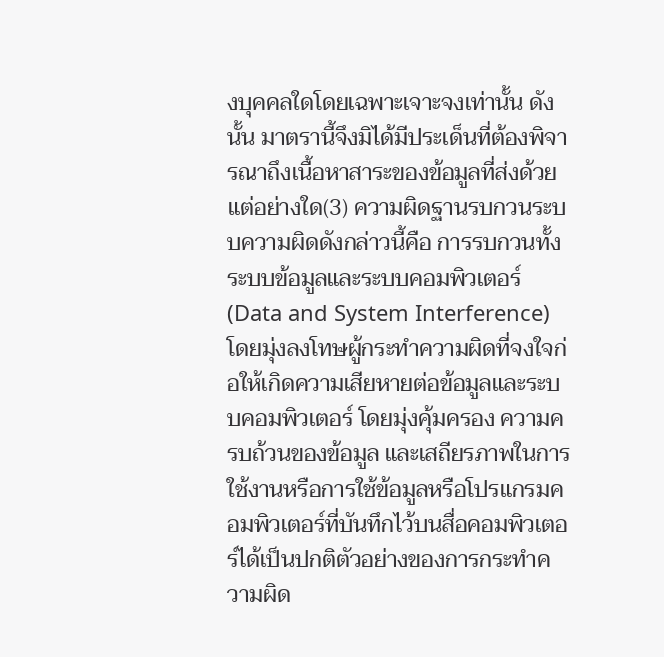งบุคคลใดโดยเฉพาะเจาะจงเท่านั้น ดังนั้น มาตรานี้จึงมิได้มีประเด็นที่ต้องพิจารณาถึงเนื้อหาสาระของข้อมูลที่ส่งด้วยแต่อย่างใด(3) ความผิดฐานรบกวนระบบความผิดดังกล่าวนี้คือ การรบกวนทั้งระบบข้อมูลและระบบคอมพิวเตอร์ (Data and System Interference) โดยมุ่งลงโทษผู้กระทำความผิดที่จงใจก่อให้เกิดความเสียหายต่อข้อมูลและระบบคอมพิวเตอร์ โดยมุ่งคุ้มครอง ความครบถ้วนของข้อมูล และเสถียรภาพในการใช้งานหรือการใช้ข้อมูลหรือโปรแกรมคอมพิวเตอร์ที่บันทึกไว้บนสื่อคอมพิวเตอร์ได้เป็นปกติตัวอย่างของการกระทำความผิด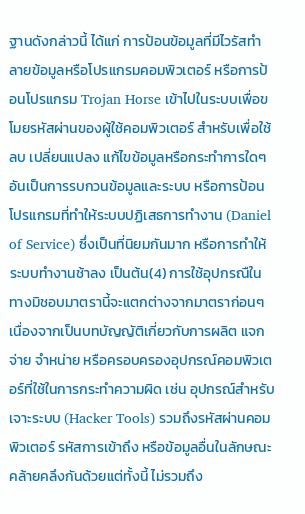ฐานดังกล่าวนี้ ได้แก่ การป้อนข้อมูลที่มีไวรัสทำลายข้อมูลหรือโปรแกรมคอมพิวเตอร์ หรือการป้อนโปรแกรม Trojan Horse เข้าไปในระบบเพื่อขโมยรหัสผ่านของผู้ใช้คอมพิวเตอร์ สำหรับเพื่อใช้ลบ เปลี่ยนแปลง แก้ไขข้อมูลหรือกระทำการใดๆอันเป็นการรบกวนข้อมูลและระบบ หรือการป้อนโปรแกรมที่ทำให้ระบบปฏิเสธการทำงาน (Daniel of Service) ซึ่งเป็นที่นิยมกันมาก หรือการทำให้ระบบทำงานช้าลง เป็นต้น(4) การใช้อุปกรณืในทางมิชอบมาตรานี้จะแตกต่างจากมาตราก่อนๆ เนื่องจากเป็นบทบัญญัติเกี่ยวกับการผลิต แจกจ่าย จำหน่าย หรือครอบครองอุปกรณ์คอมพิวเตอร์ที่ใช้ในการกระทำความผิด เช่น อุปกรณ์สำหรับเจาะระบบ (Hacker Tools) รวมถึงรหัสผ่านคอมพิวเตอร์ รหัสการเข้าถึง หรือข้อมูลอื่นในลักษณะคล้ายคลึงกันด้วยแต่ทั้งนี้ ไม่รวมถึง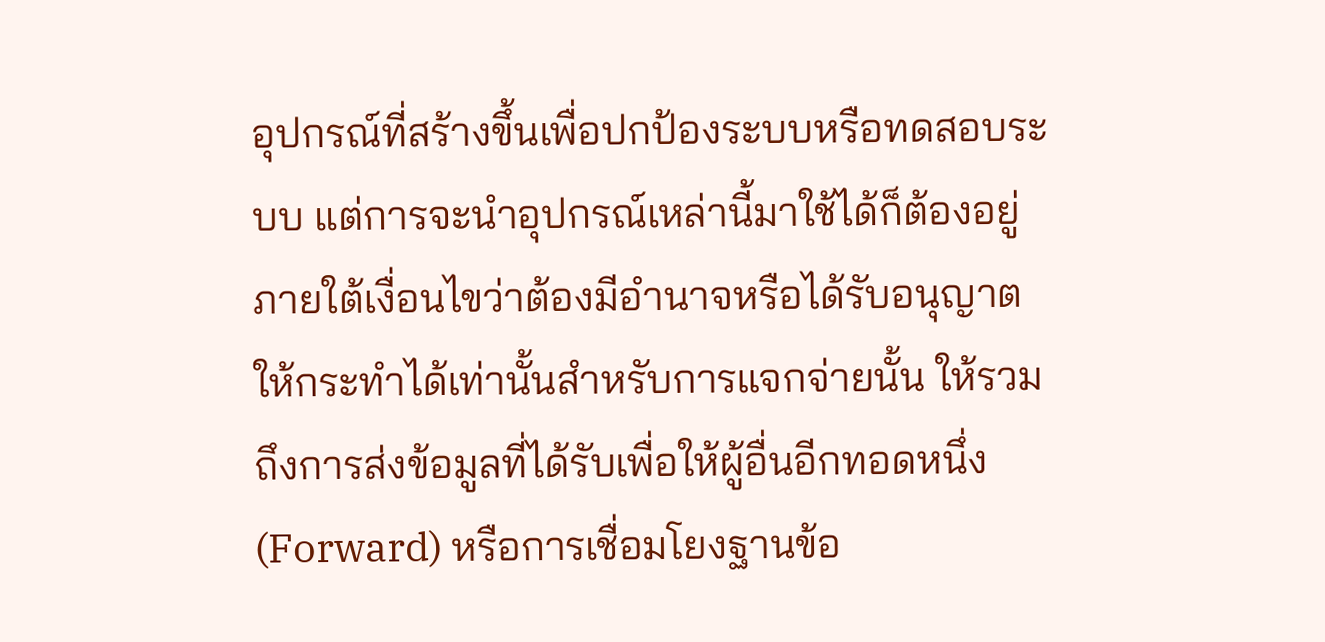อุปกรณ์ที่สร้างขึ้นเพื่อปกป้องระบบหรือทดสอบระบบ แต่การจะนำอุปกรณ์เหล่านี้มาใช้ได้ก็ต้องอยู่ภายใต้เงื่อนไขว่าต้องมีอำนาจหรือได้รับอนุญาตให้กระทำได้เท่านั้นสำหรับการแจกจ่ายนั้น ให้รวมถึงการส่งข้อมูลที่ได้รับเพื่อให้ผู้อื่นอีกทอดหนึ่ง (Forward) หรือการเชื่อมโยงฐานข้อ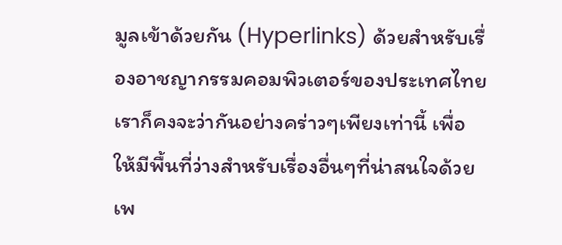มูลเข้าด้วยกัน (Hyperlinks) ด้วยสำหรับเรื่องอาชญากรรมคอมพิวเตอร์ของประเทศไทย เราก็คงจะว่ากันอย่างคร่าวๆเพียงเท่านี้ เพื่อให้มีพื้นที่ว่างสำหรับเรื่องอื่นๆที่น่าสนใจด้วย เพ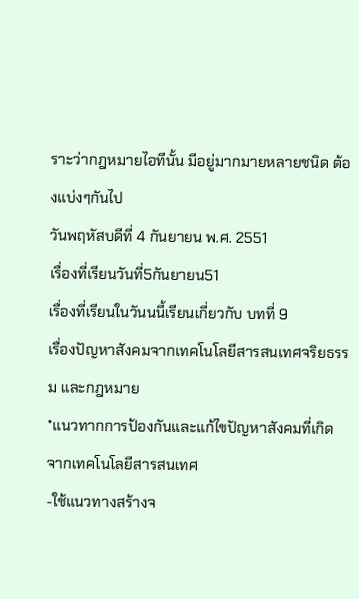ราะว่ากฎหมายไอทีนั้น มีอยู่มากมายหลายชนิด ต้องแบ่งๆกันไป
วันพฤหัสบดีที่ 4 กันยายน พ.ศ. 2551
เรื่องที่เรียนวันที่5กันยายน51
เรื่องที่เรียนในวันนนี้เรียนเกี่ยวกับ บทที่ 9
เรื่องปัญหาสังคมจากเทคโนโลยีสารสนเทศจริยธรรม และกฎหมาย
*แนวทากการป้องกันและแก้ไขปัญหาสังคมที่เกิดจากเทคโนโลยีสารสนเทศ
-ใช้แนวทางสร้างจ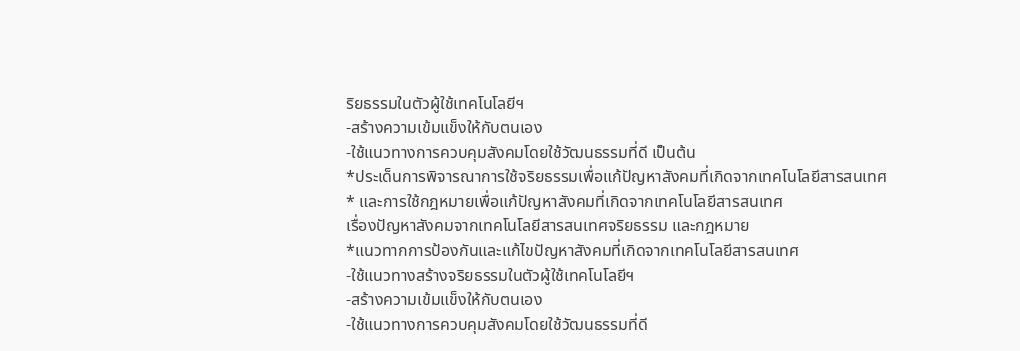ริยธรรมในตัวผู้ใช้เทคโนโลยีฯ
-สร้างความเข้มแข็งให้กับตนเอง
-ใช้แนวทางการควบคุมสังคมโดยใช้วัฒนธรรมที่ดี เป็นต้น
*ประเด็นการพิจารณาการใช้จริยธรรมเพื่อแก้ปัญหาสังคมที่เกิดจากเทคโนโลยีสารสนเทศ
* และการใช้กฎหมายเพื่อแก้ปัญหาสังคมที่เกิดจากเทคโนโลยีสารสนเทศ
เรื่องปัญหาสังคมจากเทคโนโลยีสารสนเทศจริยธรรม และกฎหมาย
*แนวทากการป้องกันและแก้ไขปัญหาสังคมที่เกิดจากเทคโนโลยีสารสนเทศ
-ใช้แนวทางสร้างจริยธรรมในตัวผู้ใช้เทคโนโลยีฯ
-สร้างความเข้มแข็งให้กับตนเอง
-ใช้แนวทางการควบคุมสังคมโดยใช้วัฒนธรรมที่ดี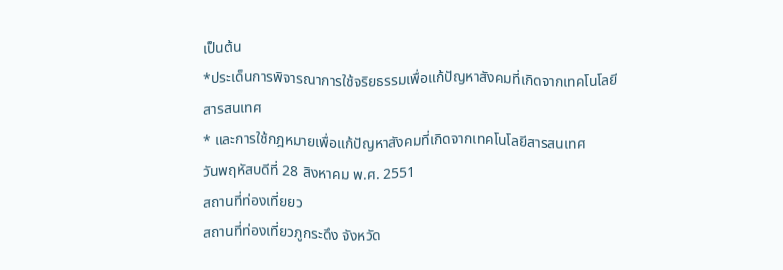เป็นต้น
*ประเด็นการพิจารณาการใช้จริยธรรมเพื่อแก้ปัญหาสังคมที่เกิดจากเทคโนโลยีสารสนเทศ
* และการใช้กฎหมายเพื่อแก้ปัญหาสังคมที่เกิดจากเทคโนโลยีสารสนเทศ
วันพฤหัสบดีที่ 28 สิงหาคม พ.ศ. 2551
สถานที่ท่องเที่ยยว
สถานที่ท่องเที่ยวภูกระดึง จังหวัด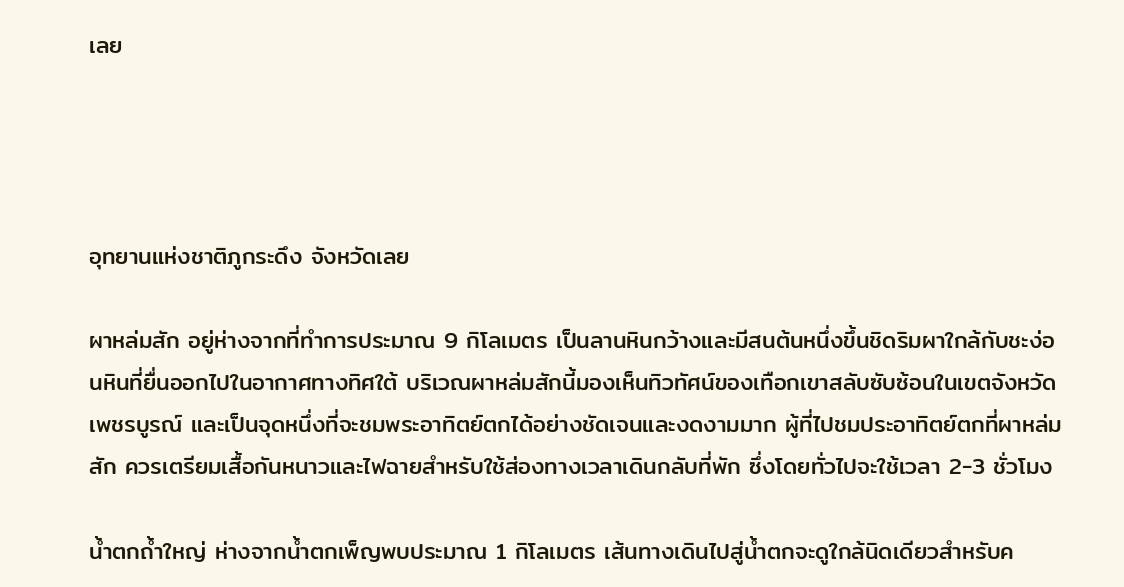เลย




อุทยานแห่งชาติภูกระดึง จังหวัดเลย

ผาหล่มสัก อยู่ห่างจากที่ทำการประมาณ 9 กิโลเมตร เป็นลานหินกว้างและมีสนต้นหนึ่งขึ้นชิดริมผาใกล้กับชะง่อนหินที่ยื่นออกไปในอากาศทางทิศใต้ บริเวณผาหล่มสักนี้มองเห็นทิวทัศน์ของเทือกเขาสลับซับซ้อนในเขตจังหวัดเพชรบูรณ์ และเป็นจุดหนึ่งที่จะชมพระอาทิตย์ตกได้อย่างชัดเจนและงดงามมาก ผู้ที่ไปชมประอาทิตย์ตกที่ผาหล่มสัก ควรเตรียมเสื้อกันหนาวและไฟฉายสำหรับใช้ส่องทางเวลาเดินกลับที่พัก ซึ่งโดยทั่วไปจะใช้เวลา 2-3 ชั่วโมง

น้ำตกถ้ำใหญ่ ห่างจากน้ำตกเพ็ญพบประมาณ 1 กิโลเมตร เส้นทางเดินไปสู่น้ำตกจะดูใกล้นิดเดียวสำหรับค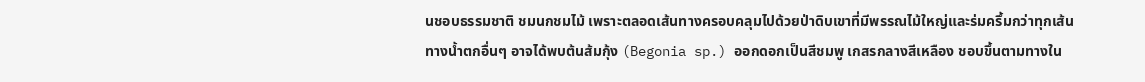นชอบธรรมชาติ ชมนกชมไม้ เพราะตลอดเส้นทางครอบคลุมไปด้วยป่าดิบเขาที่มีพรรณไม้ใหญ่และร่มครึ้มกว่าทุกเส้นทางน้ำตกอื่นๆ อาจได้พบต้นส้มกุ้ง (Begonia sp.) ออกดอกเป็นสีชมพู เกสรกลางสีเหลือง ชอบขึ้นตามทางใน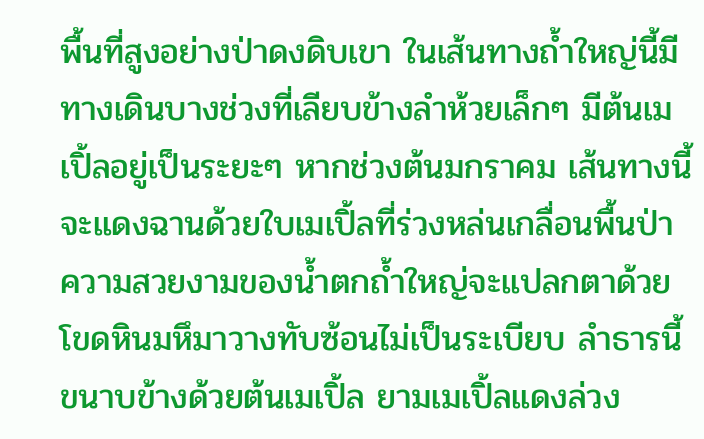พื้นที่สูงอย่างป่าดงดิบเขา ในเส้นทางถ้ำใหญ่นี้มีทางเดินบางช่วงที่เลียบข้างลำห้วยเล็กๆ มีต้นเมเปิ้ลอยู่เป็นระยะๆ หากช่วงต้นมกราคม เส้นทางนี้จะแดงฉานด้วยใบเมเปิ้ลที่ร่วงหล่นเกลื่อนพื้นป่า ความสวยงามของน้ำตกถ้ำใหญ่จะแปลกตาด้วยโขดหินมหึมาวางทับซ้อนไม่เป็นระเบียบ ลำธารนี้ขนาบข้างด้วยต้นเมเปิ้ล ยามเมเปิ้ลแดงล่วง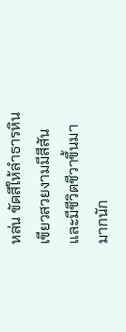หล่น ขัดสีให้ลำธารหินเขียวสวยงามมีสีสันและมีชีวิตชีวาขึ้นมามากนัก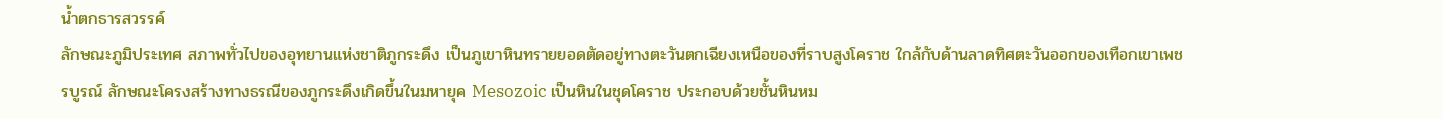น้ำตกธารสวรรค์
ลักษณะภูมิประเทศ สภาพทั่วไปของอุทยานแห่งชาติภูกระดึง เป็นภูเขาหินทรายยอดตัดอยู่ทางตะวันตกเฉียงเหนือของที่ราบสูงโคราช ใกล้กับด้านลาดทิศตะวันออกของเทือกเขาเพชรบูรณ์ ลักษณะโครงสร้างทางธรณีของภูกระดึงเกิดขึ้นในมหายุค Mesozoic เป็นหินในชุดโคราช ประกอบด้วยชั้นหินหม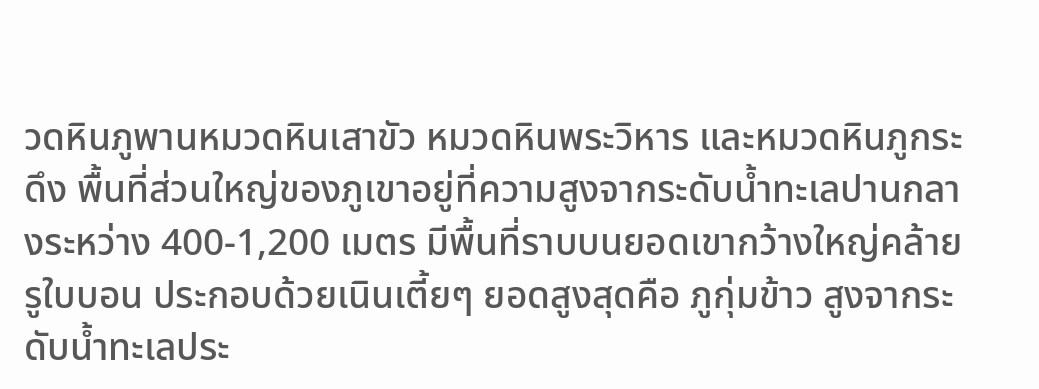วดหินภูพานหมวดหินเสาขัว หมวดหินพระวิหาร และหมวดหินภูกระดึง พื้นที่ส่วนใหญ่ของภูเขาอยู่ที่ความสูงจากระดับน้ำทะเลปานกลางระหว่าง 400-1,200 เมตร มีพื้นที่ราบบนยอดเขากว้างใหญ่คล้ายรูใบบอน ประกอบด้วยเนินเตี้ยๆ ยอดสูงสุดคือ ภูกุ่มข้าว สูงจากระดับน้ำทะเลประ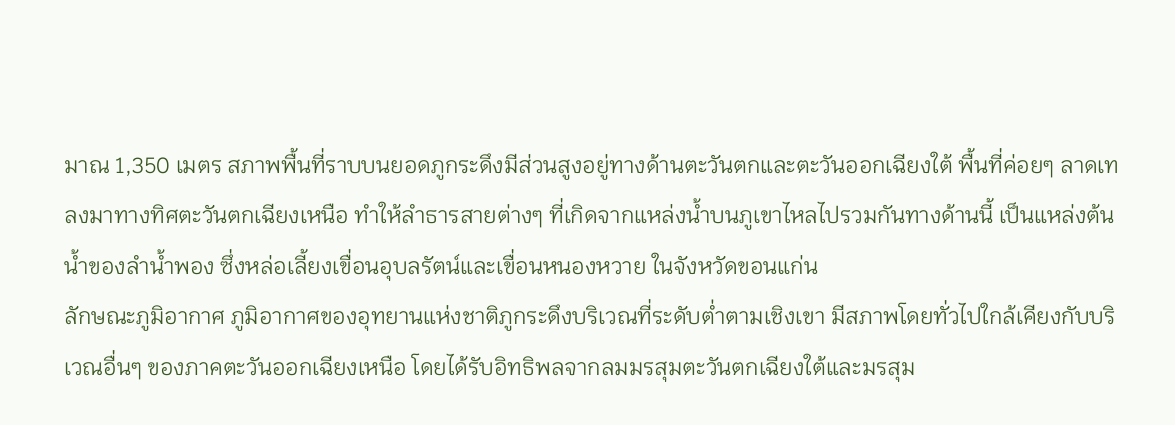มาณ 1,350 เมตร สภาพพื้นที่ราบบนยอดภูกระดึงมีส่วนสูงอยู่ทางด้านตะวันตกและตะวันออกเฉียงใต้ พื้นที่ค่อยๆ ลาดเทลงมาทางทิศตะวันตกเฉียงเหนือ ทำให้ลำธารสายต่างๆ ที่เกิดจากแหล่งน้ำบนภูเขาไหลไปรวมกันทางด้านนี้ เป็นแหล่งต้นน้ำของลำน้ำพอง ซึ่งหล่อเลี้ยงเขื่อนอุบลรัตน์และเขื่อนหนองหวาย ในจังหวัดขอนแก่น
ลักษณะภูมิอากาศ ภูมิอากาศของอุทยานแห่งชาติภูกระดึงบริเวณที่ระดับต่ำตามเชิงเขา มีสภาพโดยทั่วไปใกล้เคียงกับบริเวณอื่นๆ ของภาคตะวันออกเฉียงเหนือ โดยได้รับอิทธิพลจากลมมรสุมตะวันตกเฉียงใต้และมรสุม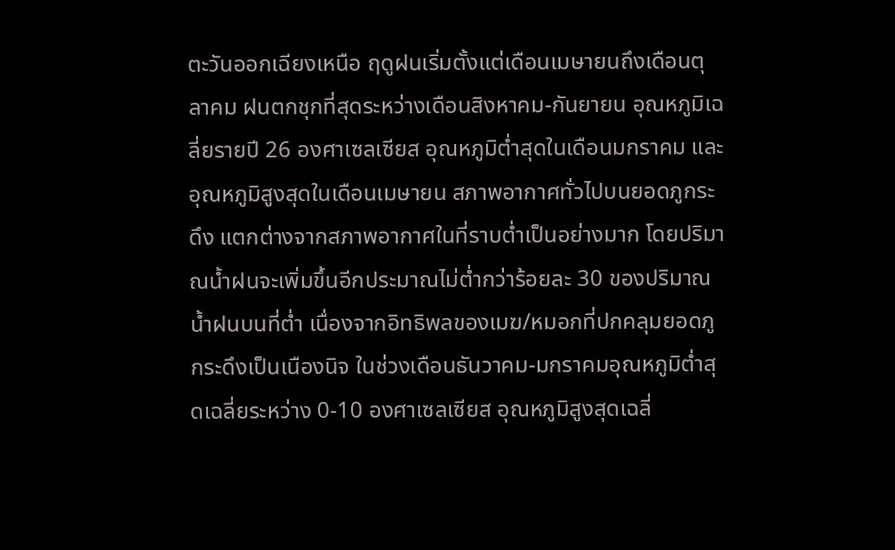ตะวันออกเฉียงเหนือ ฤดูฝนเริ่มตั้งแต่เดือนเมษายนถึงเดือนตุลาคม ฝนตกชุกที่สุดระหว่างเดือนสิงหาคม-กันยายน อุณหภูมิเฉลี่ยรายปี 26 องศาเซลเซียส อุณหภูมิต่ำสุดในเดือนมกราคม และอุณหภูมิสูงสุดในเดือนเมษายน สภาพอากาศทั่วไปบนยอดภูกระดึง แตกต่างจากสภาพอากาศในที่ราบต่ำเป็นอย่างมาก โดยปริมาณน้ำฝนจะเพิ่มขึ้นอีกประมาณไม่ต่ำกว่าร้อยละ 30 ของปริมาณน้ำฝนบนที่ต่ำ เนื่องจากอิทธิพลของเมฆ/หมอกที่ปกคลุมยอดภูกระดึงเป็นเนืองนิจ ในช่วงเดือนธันวาคม-มกราคมอุณหภูมิต่ำสุดเฉลี่ยระหว่าง 0-10 องศาเซลเซียส อุณหภูมิสูงสุดเฉลี่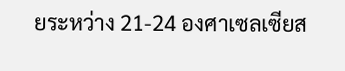ยระหว่าง 21-24 องศาเซลเซียส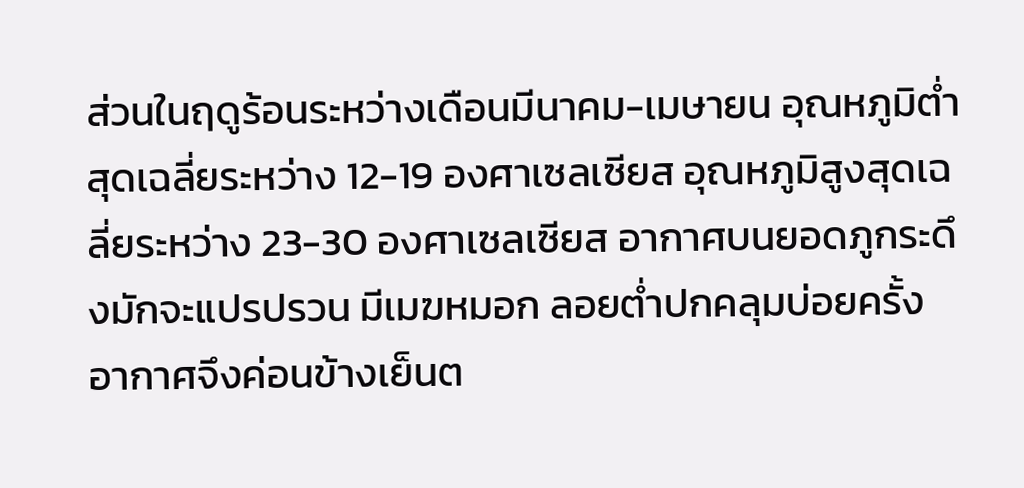ส่วนในฤดูร้อนระหว่างเดือนมีนาคม-เมษายน อุณหภูมิต่ำสุดเฉลี่ยระหว่าง 12-19 องศาเซลเซียส อุณหภูมิสูงสุดเฉลี่ยระหว่าง 23-30 องศาเซลเซียส อากาศบนยอดภูกระดึงมักจะแปรปรวน มีเมฆหมอก ลอยต่ำปกคลุมบ่อยครั้ง อากาศจึงค่อนข้างเย็นต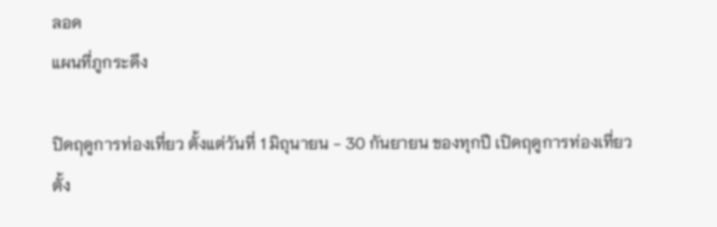ลอด
แผนที่ภูกระดึง

ปิดฤดูการท่องเที่ยว ตั้งแต่วันที่ 1 มิถุนายน - 30 กันยายน ของทุกปี เปิดฤดูการท่องเที่ยว ตั้ง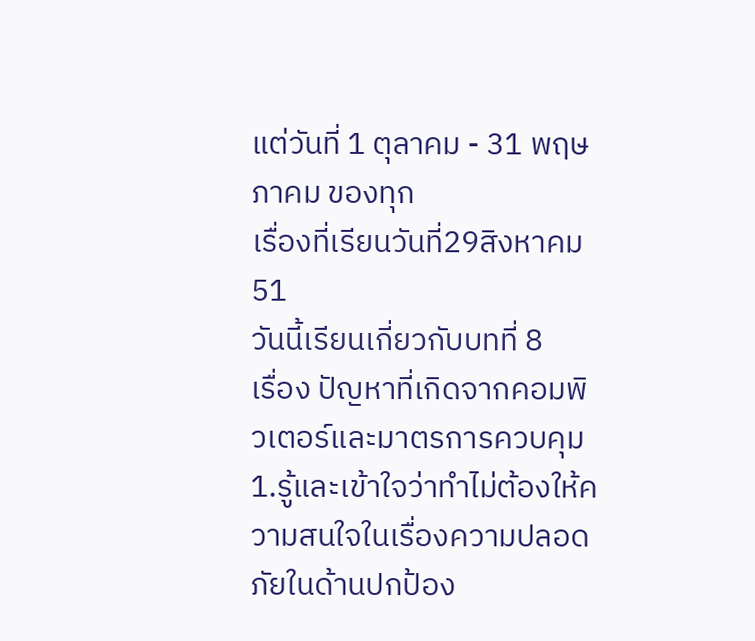แต่วันที่ 1 ตุลาคม - 31 พฤษภาคม ของทุก
เรื่องที่เรียนวันที่29สิงหาคม51
วันนี้เรียนเกี่ยวกับบทที่ 8
เรื่อง ปัญหาที่เกิดจากคอมพิวเตอร์และมาตรการควบคุม
1.รู้และเข้าใจว่าทำไม่ต้องให้ความสนใจในเรื่องความปลอดภัยในด้านปกป้อง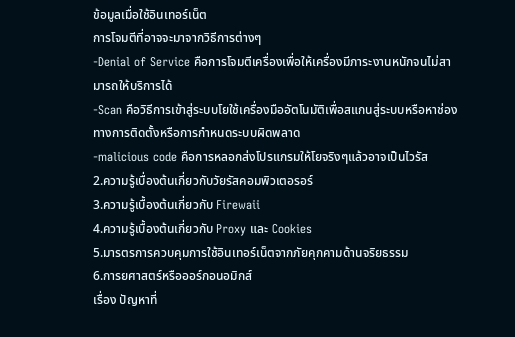ข้อมูลเมื่อใช้อินเทอร์เน็ต
การโจมตีที่อาจจะมาจากวิธีการต่างๆ
-Denial of Service คือการโจมตีเครื่องเพื่อให้เครื่องมีภาระงานหนักจนไม่สามารถให้บริการได้
-Scan คือวิธีการเข้าสู่ระบบโยใช้เครื่องมืออัตโนมัติเพื่อสแกนสู่ระบบหรือหาช่องทางการติดตั้งหรือการกำหนดระบบผิดพลาด
-malicious code คือการหลอกส่งโปรแกรมให้โยจริงๆแล้วอาจเป็นไวรัส
2.ความรู้เบื่องต้นเกี่ยวกับวัยรัสคอมพิวเตอรอร์
3.ความรู้เบื้องต้นเกี่ยวกับ Firewaii
4.ความรู้เบื้องต้นเกี่ยวกับ Proxy และ Cookies
5.มารตรการควบคุมการใช้อินเทอร์เน็ตจากภัยคุกคามด้านจริยธรรม
6.การยศาสตร์หรือออร์กอนอมิกส์
เรื่อง ปัญหาที่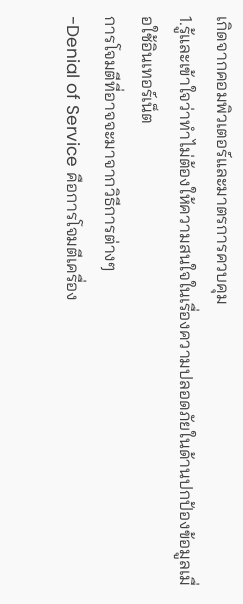เกิดจากคอมพิวเตอร์และมาตรการควบคุม
1.รู้และเข้าใจว่าทำไม่ต้องให้ความสนใจในเรื่องความปลอดภัยในด้านปกป้องข้อมูลเมื่อใช้อินเทอร์เน็ต
การโจมตีที่อาจจะมาจากวิธีการต่างๆ
-Denial of Service คือการโจมตีเครื่อง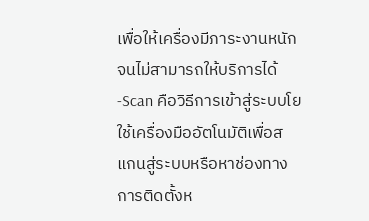เพื่อให้เครื่องมีภาระงานหนักจนไม่สามารถให้บริการได้
-Scan คือวิธีการเข้าสู่ระบบโยใช้เครื่องมืออัตโนมัติเพื่อสแกนสู่ระบบหรือหาช่องทางการติดตั้งห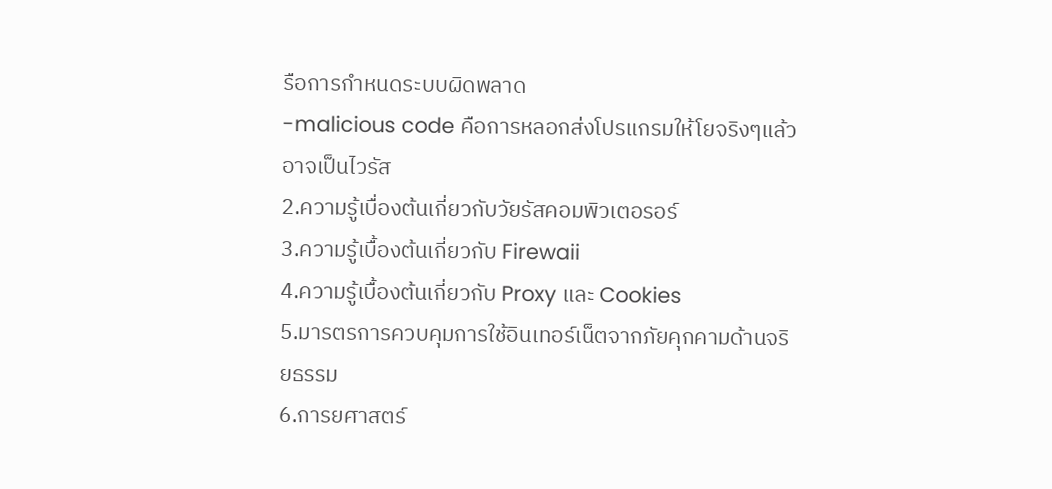รือการกำหนดระบบผิดพลาด
-malicious code คือการหลอกส่งโปรแกรมให้โยจริงๆแล้วอาจเป็นไวรัส
2.ความรู้เบื่องต้นเกี่ยวกับวัยรัสคอมพิวเตอรอร์
3.ความรู้เบื้องต้นเกี่ยวกับ Firewaii
4.ความรู้เบื้องต้นเกี่ยวกับ Proxy และ Cookies
5.มารตรการควบคุมการใช้อินเทอร์เน็ตจากภัยคุกคามด้านจริยธรรม
6.การยศาสตร์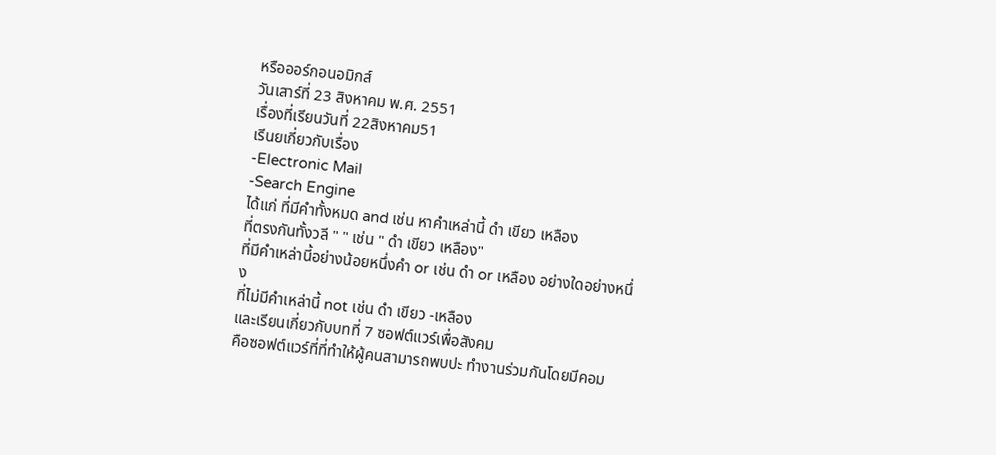หรือออร์กอนอมิกส์
วันเสาร์ที่ 23 สิงหาคม พ.ศ. 2551
เรื่องที่เรียนวันที่ 22สิงหาคม51
เรีนยเกี่ยวกับเรื่อง
-Electronic Mail
-Search Engine
ได้แก่ ที่มีคำทั้งหมด and เช่น หาคำเหล่านี้ ดำ เขียว เหลือง
ที่ตรงกันทั้งวลี " " เช่น " ดำ เขียว เหลือง"
ที่มีคำเหล่านี้อย่างน้อยหนึ่งคำ or เช่น ดำ or เหลือง อย่างใดอย่างหนึ่ง
ที่ไม่มีคำเหล่านี้ not เช่น ดำ เขียว -เหลือง
และเรียนเกี่ยวกับบทที่ 7 ซอฟต์แวร์เพื่อสังคม
คือซอฟต์แวร์ที่ที่ทำให้ผู้คนสามารถพบปะ ทำงานร่วมกันโดยมีคอม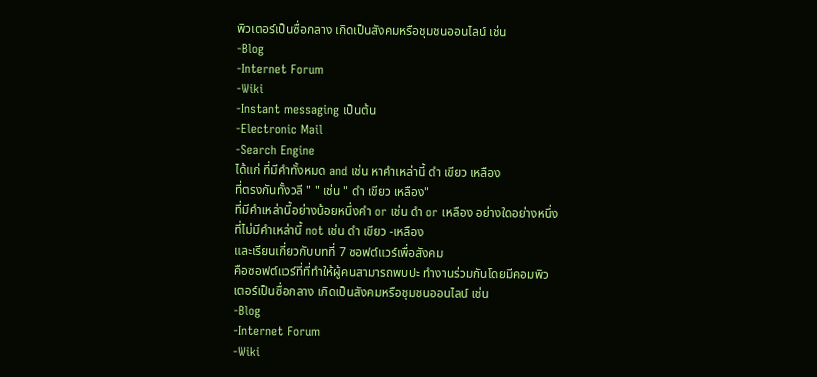พิวเตอร์เป็นซื่อกลาง เกิดเป็นสังคมหรือชุมชนออนไลน์ เช่น
-Blog
-Internet Forum
-Wiki
-Instant messaging เป็นต้น
-Electronic Mail
-Search Engine
ได้แก่ ที่มีคำทั้งหมด and เช่น หาคำเหล่านี้ ดำ เขียว เหลือง
ที่ตรงกันทั้งวลี " " เช่น " ดำ เขียว เหลือง"
ที่มีคำเหล่านี้อย่างน้อยหนึ่งคำ or เช่น ดำ or เหลือง อย่างใดอย่างหนึ่ง
ที่ไม่มีคำเหล่านี้ not เช่น ดำ เขียว -เหลือง
และเรียนเกี่ยวกับบทที่ 7 ซอฟต์แวร์เพื่อสังคม
คือซอฟต์แวร์ที่ที่ทำให้ผู้คนสามารถพบปะ ทำงานร่วมกันโดยมีคอมพิวเตอร์เป็นซื่อกลาง เกิดเป็นสังคมหรือชุมชนออนไลน์ เช่น
-Blog
-Internet Forum
-Wiki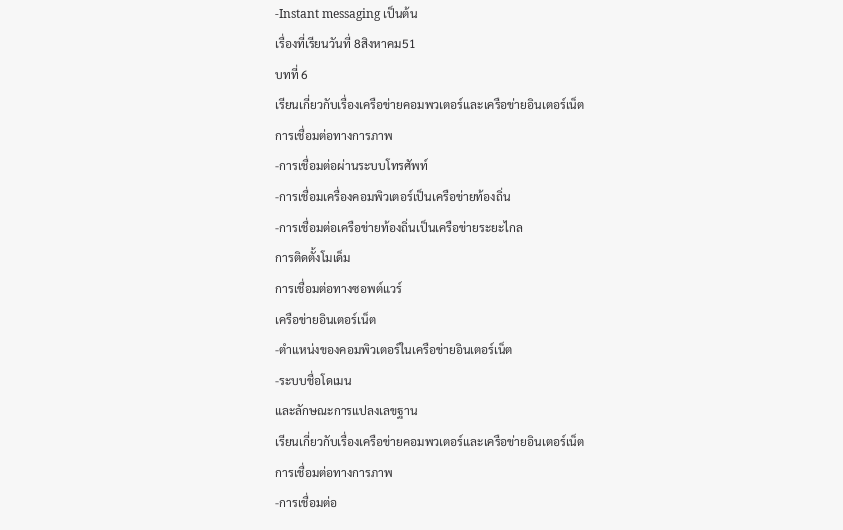-Instant messaging เป็นต้น
เรื่องที่เรียนวันที่ 8สิงหาคม51
บทที่ 6
เรียนเกี่ยวกับเรื่องเครือข่ายคอมพวเตอร์และเครือข่ายอินเตอร์เน็ต
การเชื่อมต่อทางการภาพ
-การเชื่อมต่อผ่านระบบโทรศัพท์
-การเชื่อมเครื่องคอมพิวเตอร์เป็นเครือข่ายท้องถิ่น
-การเชื่อมต่อเครือข่ายท้องถิ่นเป็นเครือข่ายระยะไกล
การติดตั้งโมเด็ม
การเชื่อมต่อทางซอพต์แวร์
เครือข่ายอินเตอร์เน็ต
-ตำแหน่งของคอมพิวเตอร์ในเครือข่ายอินเตอร์เน็ต
-ระบบชื่อโดเมน
และลักษณะการแปลงเลขฐาน
เรียนเกี่ยวกับเรื่องเครือข่ายคอมพวเตอร์และเครือข่ายอินเตอร์เน็ต
การเชื่อมต่อทางการภาพ
-การเชื่อมต่อ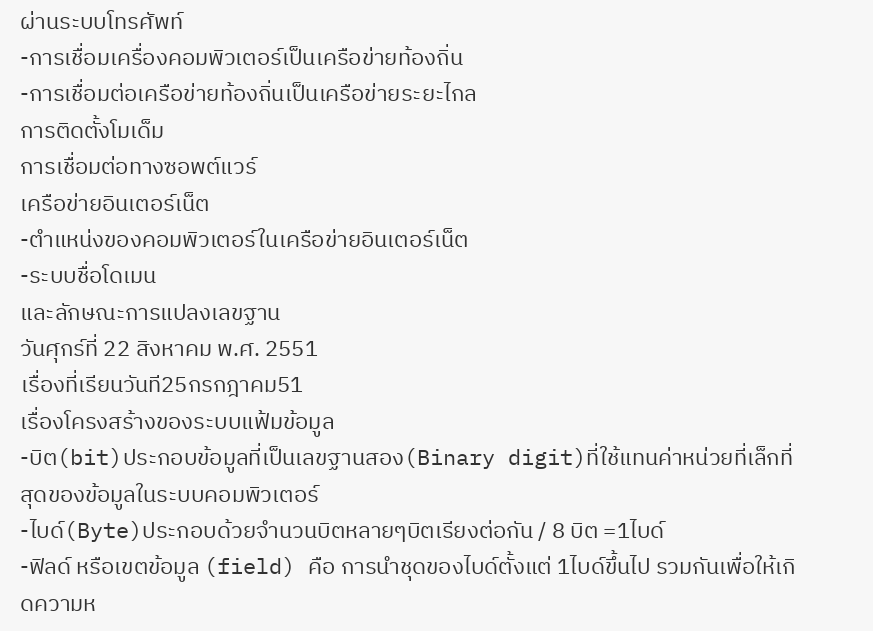ผ่านระบบโทรศัพท์
-การเชื่อมเครื่องคอมพิวเตอร์เป็นเครือข่ายท้องถิ่น
-การเชื่อมต่อเครือข่ายท้องถิ่นเป็นเครือข่ายระยะไกล
การติดตั้งโมเด็ม
การเชื่อมต่อทางซอพต์แวร์
เครือข่ายอินเตอร์เน็ต
-ตำแหน่งของคอมพิวเตอร์ในเครือข่ายอินเตอร์เน็ต
-ระบบชื่อโดเมน
และลักษณะการแปลงเลขฐาน
วันศุกร์ที่ 22 สิงหาคม พ.ศ. 2551
เรื่องที่เรียนวันที25กรกฎาคม51
เรื่องโครงสร้างของระบบแฟ้มข้อมูล
-บิต(bit)ประกอบข้อมูลที่เป็นเลขฐานสอง(Binary digit)ที่ใช้แทนค่าหน่วยที่เล็กที่สุดของข้อมูลในระบบคอมพิวเตอร์
-ไบด์(Byte)ประกอบด้วยจำนวนบิตหลายๆบิตเรียงต่อกัน / 8 บิต =1ไบด์
-ฟิลด์ หรือเขตข้อมูล (field) คือ การนำชุดของไบด์ตั้งแต่ 1ไบด์ขึ้นไป รวมกันเพื่อให้เกิดความห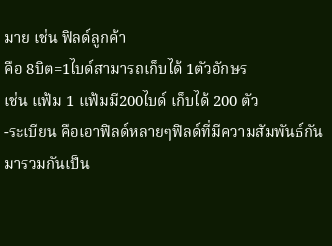มาย เช่น ฟิลด์ลูกค้า
คือ 8บิต=1ไบด์สามารถเก็บได้ 1ตัวอักษร
เช่น แฟ้ม 1 แฟ้มมี200ไบด์ เก็บได้ 200 ตัว
-ระเบียน คือเอาฟิลด์หลายๆฟิลด์ที่มีความสัมพันธ์กันมารวมกันเป็น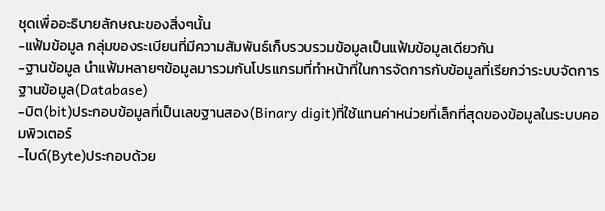ชุดเพื่ออะธิบายลักษณะของสิ่งๆนั้น
-แฟ้มข้อมูล กลุ่มของระเบียนที่มีความสัมพันธ์เก็บรวบรวมข้อมูลเป็นแฟ้มข้อมูลเดียวกัน
-ฐานข้อมูล นำแฟ้มหลายๆข้อมูลมารวมกันโปรแกรมที่ทำหน้าที่ในการจัดการกับข้อมูลที่เรียกว่าระบบจัดการฐานข้อมูล(Database)
-บิต(bit)ประกอบข้อมูลที่เป็นเลขฐานสอง(Binary digit)ที่ใช้แทนค่าหน่วยที่เล็กที่สุดของข้อมูลในระบบคอมพิวเตอร์
-ไบด์(Byte)ประกอบด้วย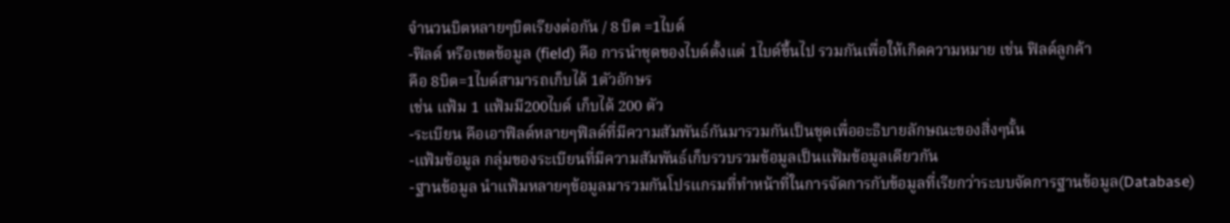จำนวนบิตหลายๆบิตเรียงต่อกัน / 8 บิต =1ไบด์
-ฟิลด์ หรือเขตข้อมูล (field) คือ การนำชุดของไบด์ตั้งแต่ 1ไบด์ขึ้นไป รวมกันเพื่อให้เกิดความหมาย เช่น ฟิลด์ลูกค้า
คือ 8บิต=1ไบด์สามารถเก็บได้ 1ตัวอักษร
เช่น แฟ้ม 1 แฟ้มมี200ไบด์ เก็บได้ 200 ตัว
-ระเบียน คือเอาฟิลด์หลายๆฟิลด์ที่มีความสัมพันธ์กันมารวมกันเป็นชุดเพื่ออะธิบายลักษณะของสิ่งๆนั้น
-แฟ้มข้อมูล กลุ่มของระเบียนที่มีความสัมพันธ์เก็บรวบรวมข้อมูลเป็นแฟ้มข้อมูลเดียวกัน
-ฐานข้อมูล นำแฟ้มหลายๆข้อมูลมารวมกันโปรแกรมที่ทำหน้าที่ในการจัดการกับข้อมูลที่เรียกว่าระบบจัดการฐานข้อมูล(Database)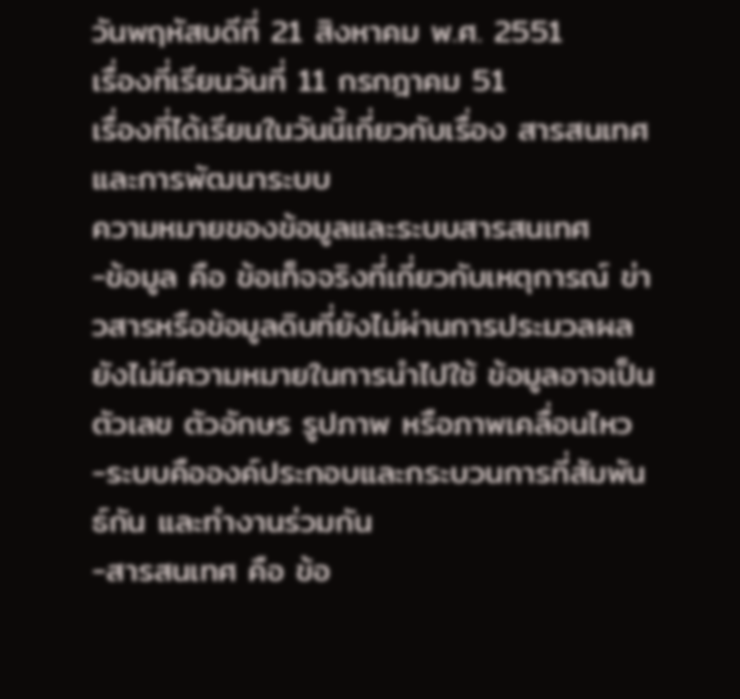วันพฤหัสบดีที่ 21 สิงหาคม พ.ศ. 2551
เรื่องที่เรียนวันที่ 11 กรกฎาคม 51
เรื่องที่ได้เรียนในวันนี้เกี่ยวกับเรื่อง สารสนเทศและการพัฒนาระบบ
ความหมายของข้อมูลและระบบสารสนเทศ
-ข้อมูล คือ ข้อเท็จจริงที่เกี่ยวกับเหตุการณ์ ข่าวสารหรือข้อมูลดิบที่ยังไม่ผ่านการประมวลผล ยังไม่มีความหมายในการนำไปใช้ ข้อมูลอาจเป็นตัวเลข ตัวอักษร รูปภาพ หรือภาพเคลื่อนไหว
-ระบบคือองค์ประกอบและกระบวนการที่สัมพันธ์กัน และทำงานร่วมกัน
-สารสนเทศ คือ ข้อ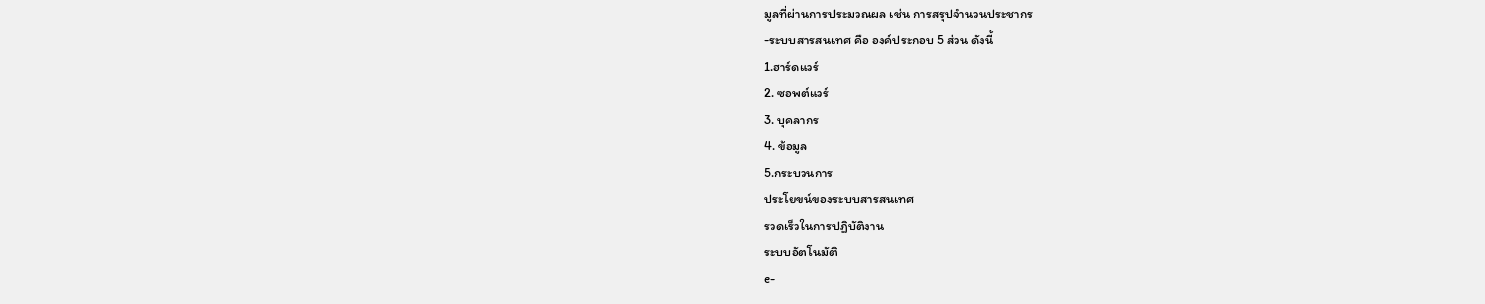มูลที่ผ่านการประมวณผล เช่น การสรุปจำนวนประชากร
-ระบบสารสนเทศ คือ องค์ประกอบ 5 ส่วน ดังนี้
1.ฮาร์ดแวร์
2. ซอพต์แวร์
3. บุคลากร
4. ข้อมูล
5.กระบวนการ
ประโยขน์ของระบบสารสนเทศ
รวดเร็วในการปฏิบัติงาน
ระบบอัตโนมัติ
e-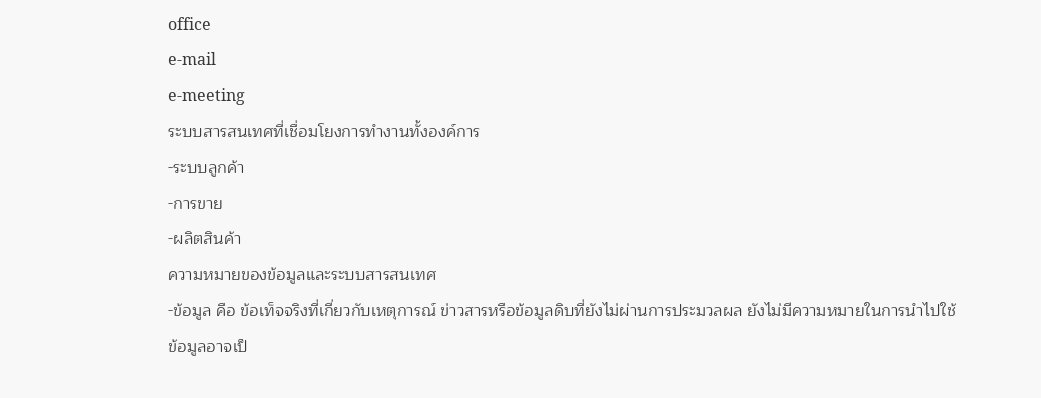office
e-mail
e-meeting
ระบบสารสนเทศที่เชื่อมโยงการทำงานทั้งองค์การ
-ระบบลูกค้า
-การขาย
-ผลิตสินค้า
ความหมายของข้อมูลและระบบสารสนเทศ
-ข้อมูล คือ ข้อเท็จจริงที่เกี่ยวกับเหตุการณ์ ข่าวสารหรือข้อมูลดิบที่ยังไม่ผ่านการประมวลผล ยังไม่มีความหมายในการนำไปใช้ ข้อมูลอาจเป็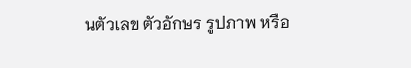นตัวเลข ตัวอักษร รูปภาพ หรือ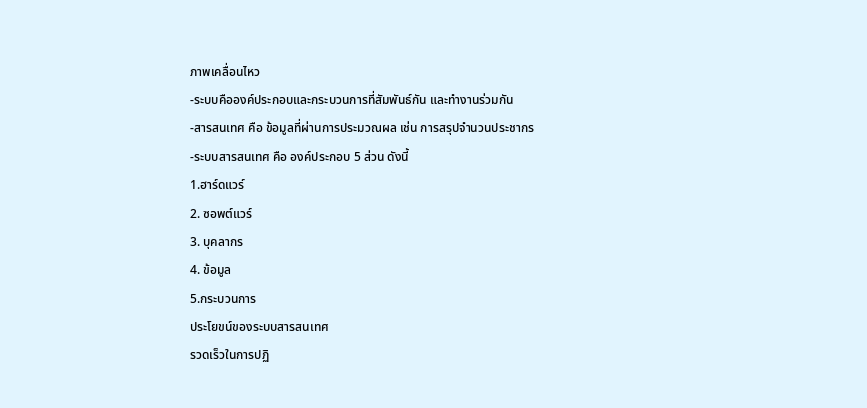ภาพเคลื่อนไหว
-ระบบคือองค์ประกอบและกระบวนการที่สัมพันธ์กัน และทำงานร่วมกัน
-สารสนเทศ คือ ข้อมูลที่ผ่านการประมวณผล เช่น การสรุปจำนวนประชากร
-ระบบสารสนเทศ คือ องค์ประกอบ 5 ส่วน ดังนี้
1.ฮาร์ดแวร์
2. ซอพต์แวร์
3. บุคลากร
4. ข้อมูล
5.กระบวนการ
ประโยขน์ของระบบสารสนเทศ
รวดเร็วในการปฏิ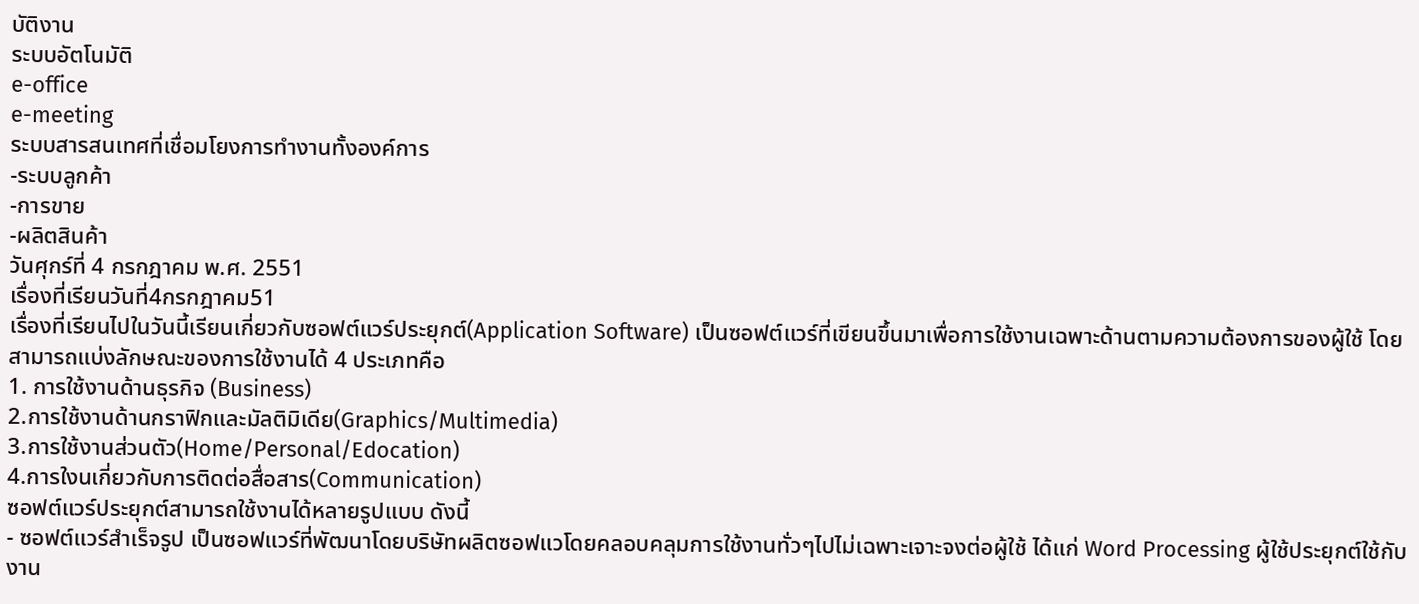บัติงาน
ระบบอัตโนมัติ
e-office
e-meeting
ระบบสารสนเทศที่เชื่อมโยงการทำงานทั้งองค์การ
-ระบบลูกค้า
-การขาย
-ผลิตสินค้า
วันศุกร์ที่ 4 กรกฎาคม พ.ศ. 2551
เรื่องที่เรียนวันที่4กรกฎาคม51
เรื่องที่เรียนไปในวันนี้เรียนเกี่ยวกับซอฟต์แวร์ประยุกต์(Application Software) เป็นซอฟต์แวร์ที่เขียนขึ้นมาเพื่อการใช้งานเฉพาะด้านตามความต้องการของผู้ใช้ โดยสามารถแบ่งลักษณะของการใช้งานได้ 4 ประเภทคือ
1. การใช้งานด้านธุรกิจ (Business)
2.การใช้งานด้านกราฟิกและมัลติมิเดีย(Graphics/Multimedia)
3.การใช้งานส่วนตัว(Home/Personal/Edocation)
4.การใงนเกี่ยวกับการติดต่อสื่อสาร(Communication)
ซอฟต์แวร์ประยุกต์สามารถใช้งานได้หลายรูปแบบ ดังนี้
- ซอฟต์แวร์สำเร็จรูป เป็นซอฟแวร์ที่พัฒนาโดยบริษัทผลิตซอฟแวโดยคลอบคลุมการใช้งานทั่วๆไปไม่เฉพาะเจาะจงต่อผู้ใช้ ได้แก่ Word Processing ผู้ใช้ประยุกต์ใช้กับงาน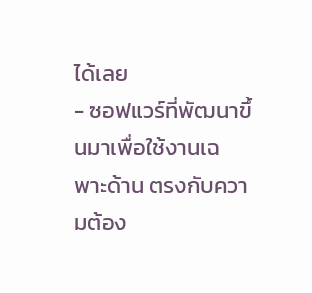ได้เลย
- ซอฟแวร์ที่พัฒนาขึ้นมาเพื่อใช้งานเฉพาะด้าน ตรงกับความต้อง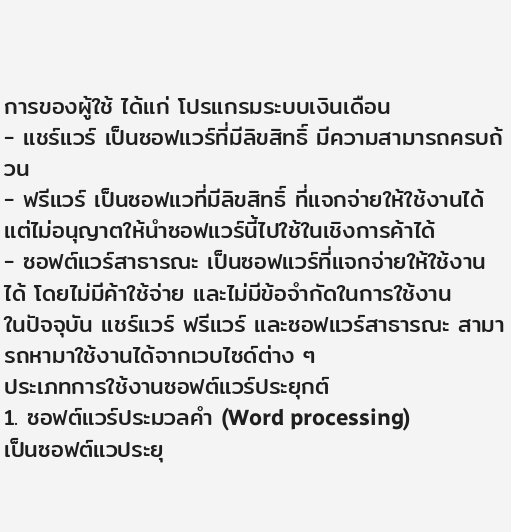การของผู้ใช้ ได้แก่ โปรแกรมระบบเงินเดือน
- แชร์แวร์ เป็นซอฟแวร์ที่มีลิขสิทธิ์ มีความสามารถครบถ้วน
- ฟรีแวร์ เป็นซอฟแวที่มีลิขสิทธิ์ ที่แจกจ่ายให้ใช้งานได้ แต่ไม่อนุญาตให้นำซอฟแวร์นี้ไปใช้ในเชิงการค้าได้
- ซอฟต์แวร์สาธารณะ เป็นซอฟแวร์ที่แจกจ่ายให้ใช้งานได้ โดยไม่มีค้าใช้จ่าย และไม่มีข้อจำกัดในการใช้งาน
ในปัจจุบัน แชร์แวร์ ฟรีแวร์ และซอฟแวร์สาธารณะ สามารถหามาใช้งานได้จากเวบไซด์ต่าง ๆ
ประเภทการใช้งานซอฟต์แวร์ประยุกต์
1. ซอฟต์แวร์ประมวลคำ (Word processing)
เป็นซอฟต์แวประยุ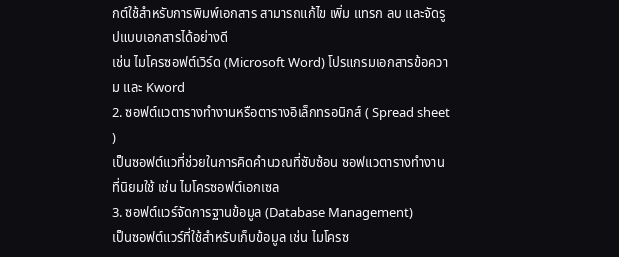กต์ใช้สำหรับการพิมพ์เอกสาร สามารถแก้ไข เพิ่ม แทรก ลบ และจัดรูปแบบเอกสารได้อย่างดี
เช่น ไมโครซอฟต์เวิร์ด (Microsoft Word) โปรแกรมเอกสารข้อความ และ Kword
2. ซอฟต์แวตารางทำงานหรือตารางอิเล็กทรอนิกส์ ( Spread sheet )
เป็นซอฟต์แวที่ช่วยในการคิดคำนวณที่ซับซ้อน ซอฟแวตารางทำงานที่นิยมใช้ เช่น ไมโครซอฟต์เอกเซล
3. ซอฟต์แวร์จัดการฐานข้อมูล (Database Management)
เป็นซอฟต์แวร์ที่ใช้สำหรับเก็บข้อมูล เช่น ไมโครซ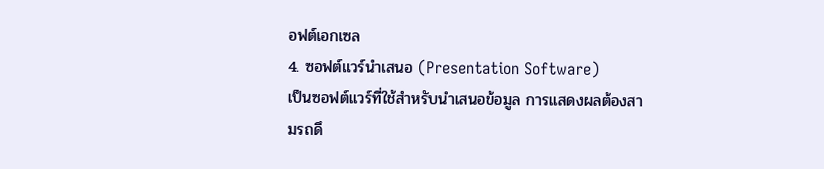อฟต์เอกเซล
4. ซอฟต์แวร์นำเสนอ (Presentation Software)
เป็นซอฟต์แวร์ที่ใช้สำหรับนำเสนอข้อมูล การแสดงผลต้องสามรถดึ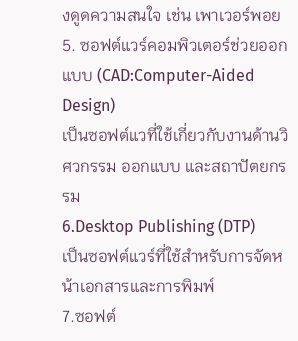งดูดความสนใจ เช่น เพาเวอร์พอย
5. ซอฟต์แวร์คอมพิวเตอร์ช่วยออกแบบ (CAD:Computer-Aided Design)
เป็นซอฟต์แวที่ใช้เกี่ยวกับงานด้านวิศวกรรม ออกแบบ และสถาปัตยกรรม
6.Desktop Publishing (DTP)
เป็นซอฟต์แวร์ที่ใช้สำหรับการจัดหน้าเอกสารและการพิมพ์
7.ซอฟต์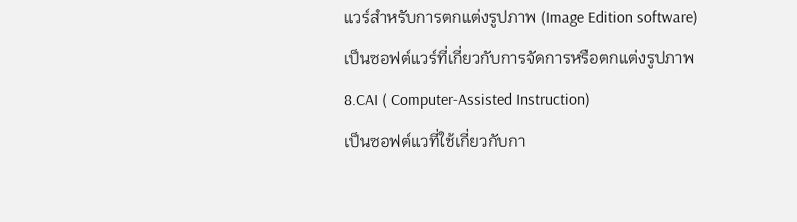แวร์สำหรับการตกแต่งรูปภาพ (Image Edition software)
เป็นซอฟต์แวร์ที่เกี่ยวกับการจัดการหรือตกแต่งรูปภาพ
8.CAI ( Computer-Assisted Instruction)
เป็นซอฟต์แวที่ใช้เกี่ยวกับกา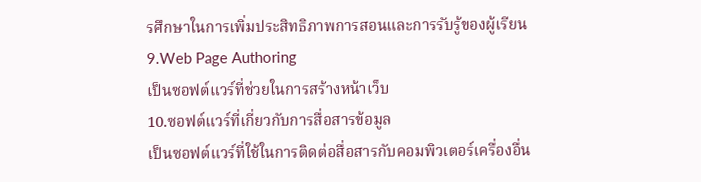รศึกษาในการเพิ่มประสิทธิภาพการสอนและการรับรู้ของผู้เรียน
9.Web Page Authoring
เป็นซอฟต์แวร์ที่ช่วยในการสร้างหน้าเว็บ
10.ซอฟต์แวร์ที่เกี่ยวกับการสื่อสารข้อมูล
เป็นซอฟต์แวร์ที่ใช้ในการติดต่อสื่อสารกับคอมพิวเตอร์เครื่องอื่น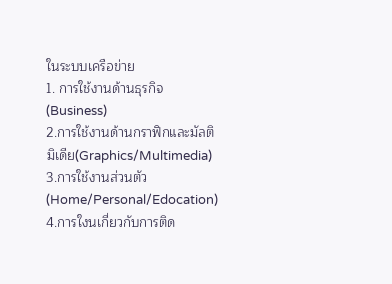ในระบบเครือข่าย
1. การใช้งานด้านธุรกิจ (Business)
2.การใช้งานด้านกราฟิกและมัลติมิเดีย(Graphics/Multimedia)
3.การใช้งานส่วนตัว(Home/Personal/Edocation)
4.การใงนเกี่ยวกับการติด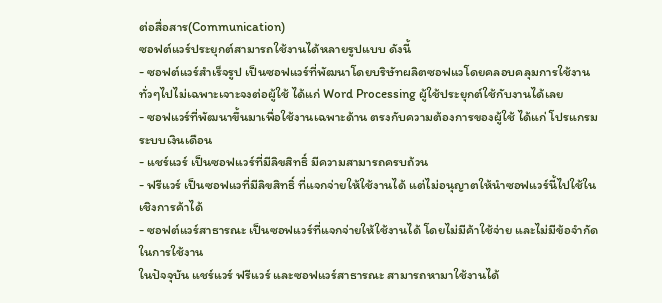ต่อสื่อสาร(Communication)
ซอฟต์แวร์ประยุกต์สามารถใช้งานได้หลายรูปแบบ ดังนี้
- ซอฟต์แวร์สำเร็จรูป เป็นซอฟแวร์ที่พัฒนาโดยบริษัทผลิตซอฟแวโดยคลอบคลุมการใช้งานทั่วๆไปไม่เฉพาะเจาะจงต่อผู้ใช้ ได้แก่ Word Processing ผู้ใช้ประยุกต์ใช้กับงานได้เลย
- ซอฟแวร์ที่พัฒนาขึ้นมาเพื่อใช้งานเฉพาะด้าน ตรงกับความต้องการของผู้ใช้ ได้แก่ โปรแกรมระบบเงินเดือน
- แชร์แวร์ เป็นซอฟแวร์ที่มีลิขสิทธิ์ มีความสามารถครบถ้วน
- ฟรีแวร์ เป็นซอฟแวที่มีลิขสิทธิ์ ที่แจกจ่ายให้ใช้งานได้ แต่ไม่อนุญาตให้นำซอฟแวร์นี้ไปใช้ในเชิงการค้าได้
- ซอฟต์แวร์สาธารณะ เป็นซอฟแวร์ที่แจกจ่ายให้ใช้งานได้ โดยไม่มีค้าใช้จ่าย และไม่มีข้อจำกัดในการใช้งาน
ในปัจจุบัน แชร์แวร์ ฟรีแวร์ และซอฟแวร์สาธารณะ สามารถหามาใช้งานได้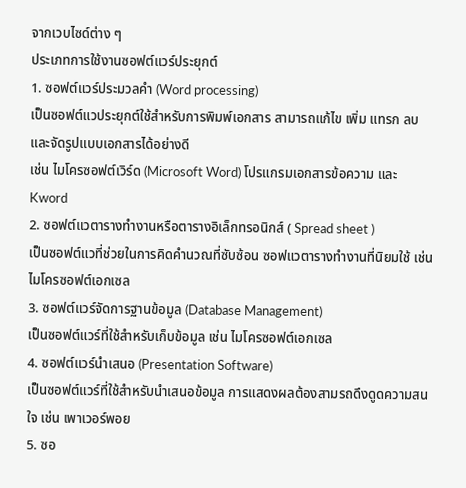จากเวบไซด์ต่าง ๆ
ประเภทการใช้งานซอฟต์แวร์ประยุกต์
1. ซอฟต์แวร์ประมวลคำ (Word processing)
เป็นซอฟต์แวประยุกต์ใช้สำหรับการพิมพ์เอกสาร สามารถแก้ไข เพิ่ม แทรก ลบ และจัดรูปแบบเอกสารได้อย่างดี
เช่น ไมโครซอฟต์เวิร์ด (Microsoft Word) โปรแกรมเอกสารข้อความ และ Kword
2. ซอฟต์แวตารางทำงานหรือตารางอิเล็กทรอนิกส์ ( Spread sheet )
เป็นซอฟต์แวที่ช่วยในการคิดคำนวณที่ซับซ้อน ซอฟแวตารางทำงานที่นิยมใช้ เช่น ไมโครซอฟต์เอกเซล
3. ซอฟต์แวร์จัดการฐานข้อมูล (Database Management)
เป็นซอฟต์แวร์ที่ใช้สำหรับเก็บข้อมูล เช่น ไมโครซอฟต์เอกเซล
4. ซอฟต์แวร์นำเสนอ (Presentation Software)
เป็นซอฟต์แวร์ที่ใช้สำหรับนำเสนอข้อมูล การแสดงผลต้องสามรถดึงดูดความสนใจ เช่น เพาเวอร์พอย
5. ซอ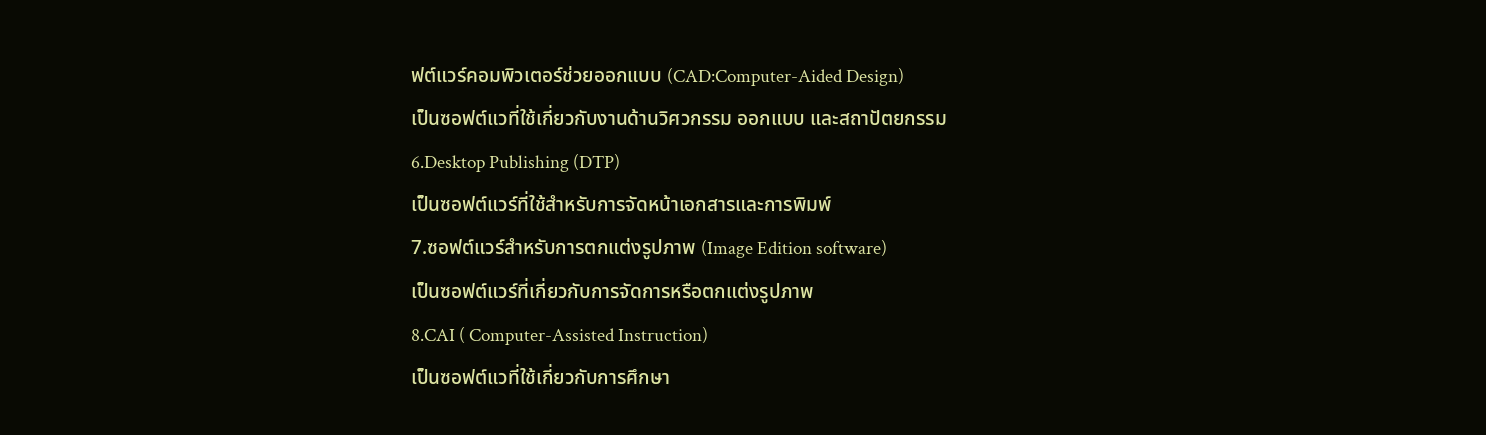ฟต์แวร์คอมพิวเตอร์ช่วยออกแบบ (CAD:Computer-Aided Design)
เป็นซอฟต์แวที่ใช้เกี่ยวกับงานด้านวิศวกรรม ออกแบบ และสถาปัตยกรรม
6.Desktop Publishing (DTP)
เป็นซอฟต์แวร์ที่ใช้สำหรับการจัดหน้าเอกสารและการพิมพ์
7.ซอฟต์แวร์สำหรับการตกแต่งรูปภาพ (Image Edition software)
เป็นซอฟต์แวร์ที่เกี่ยวกับการจัดการหรือตกแต่งรูปภาพ
8.CAI ( Computer-Assisted Instruction)
เป็นซอฟต์แวที่ใช้เกี่ยวกับการศึกษา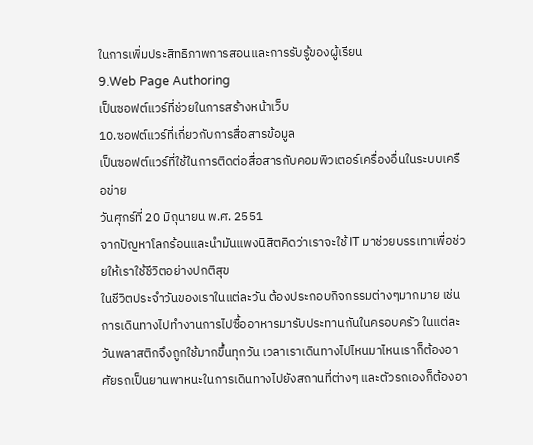ในการเพิ่มประสิทธิภาพการสอนและการรับรู้ของผู้เรียน
9.Web Page Authoring
เป็นซอฟต์แวร์ที่ช่วยในการสร้างหน้าเว็บ
10.ซอฟต์แวร์ที่เกี่ยวกับการสื่อสารข้อมูล
เป็นซอฟต์แวร์ที่ใช้ในการติดต่อสื่อสารกับคอมพิวเตอร์เครื่องอื่นในระบบเครือข่าย
วันศุกร์ที่ 20 มิถุนายน พ.ศ. 2551
จากปัญหาโลกร้อนและนำมันแพงนิสิตคิดว่าเราจะใช้ IT มาช่วยบรรเทาเพื่อช่วยให้เราใช้ชีวิตอย่างปกติสุข
ในชีวิตประจำวันของเราในแต่ละวัน ต้องประกอบกิจกรรมต่างๆมากมาย เช่น การเดินทางไปทำงานการไปซื้ออาหารมารับประทานกันในครอบครัว ในแต่ละวันพลาสติกจึงถูกใช้มากขึ้นทุกวัน เวลาเราเดินทางไปไหนมาไหนเราก็ต้องอาศัยรถเป็นยานพาหนะในการเดินทางไปยังสถานที่ต่างๆ และตัวรถเองก็ต้องอา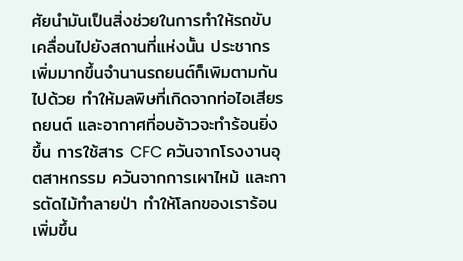ศัยนำมันเป็นสิ่งช่วยในการทำให้รถขับเคลื่อนไปยังสถานที่แห่งนั้น ประชากรเพิ่มมากขึ้นจำนานรถยนต์ก็เพิมตามกันไปด้วย ทำให้มลพิษที่เกิดจากท่อไอเสียรถยนต์ และอากาศที่อบอ้าวจะทำร้อนยิ่งขึ้น การใช้สาร CFC ควันจากโรงงานอุตสาหกรรม ควันจากการเผาไหม้ และการตัดไม้ทำลายป่า ทำให้โลกของเราร้อนเพิ่มขึ้น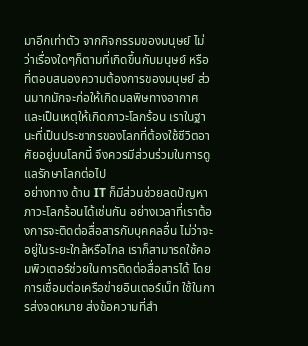มาอีกเท่าตัว จากกิจกรรมของมนุษย์ ไม่ว่าเรื่องใดๆก็ตามที่เกิดขึ้นกับมนุษย์ หรือที่ตอบสนองความต้องการของมนุษย์ ส่วนมากมักจะก่อให้เกิดมลพิษทางอากาศ และเป็นเหตุให้เกิดภาวะโลกร้อน เราในฐานะที่เป็นประชากรของโลกที่ต้องใช้ชีวิตอาศัยอยู่บนโลกนี้ จึงควรมีส่วนร่วมในการดูแลรักษาโลกต่อไป
อย่างทาง ด้าน IT ก็มีส่วนช่วยลดปัญหาภาวะโลกร้อนได้เช่นกัน อย่างเวลาที่เราต้องการจะติดต่อสื่อสารกับบุคคลอื่น ไม่ว่าจะอยู่ในระยะใกล้หรือไกล เราก็สามารถใช้คอมพิวเตอร์ช่วยในการติดต่อสื่อสารได้ โดยการเชื่อมต่อเครือข่ายอินเตอร์เน็ท ใช้ในการส่งจดหมาย ส่งข้อความที่สำ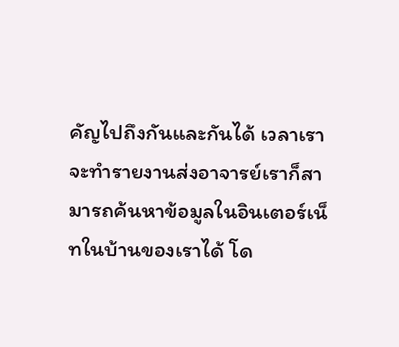คัญไปถึงกันและกันได้ เวลาเราจะทำรายงานส่งอาจารย์เราก็สามารถค้นหาข้อมูลในอินเตอร์เน็ทในบ้านของเราได้ โด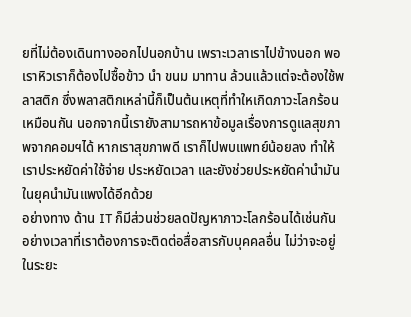ยที่ไม่ต้องเดินทางออกไปนอกบ้าน เพราะเวลาเราไปข้างนอก พอเราหิวเราก็ต้องไปซื้อข้าว นำ ขนม มาทาน ล้วนแล้วแต่จะต้องใช้พลาสติก ซึ่งพลาสติกเหล่านี้ก็เป็นต้นเหตุที่ทำใหเกิดภาวะโลกร้อนเหมือนกัน นอกจากนี้เรายังสามารถหาข้อมูลเรื่องการดูแลสุขภาพจากคอมฯได้ หากเราสุขภาพดี เราก็ไปพบแพทย์น้อยลง ทำให้เราประหยัดค่าใช้จ่าย ประหยัดเวลา และยังช่วยประหยัดค่านำมันในยุคนำมันแพงได้อีกด้วย
อย่างทาง ด้าน IT ก็มีส่วนช่วยลดปัญหาภาวะโลกร้อนได้เช่นกัน อย่างเวลาที่เราต้องการจะติดต่อสื่อสารกับบุคคลอื่น ไม่ว่าจะอยู่ในระยะ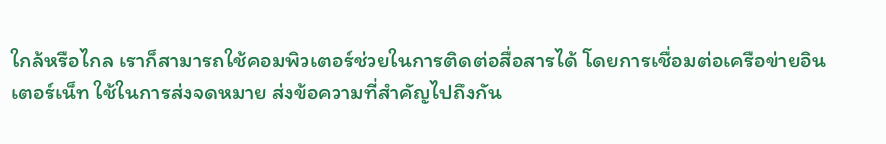ใกล้หรือไกล เราก็สามารถใช้คอมพิวเตอร์ช่วยในการติดต่อสื่อสารได้ โดยการเชื่อมต่อเครือข่ายอินเตอร์เน็ท ใช้ในการส่งจดหมาย ส่งข้อความที่สำคัญไปถึงกัน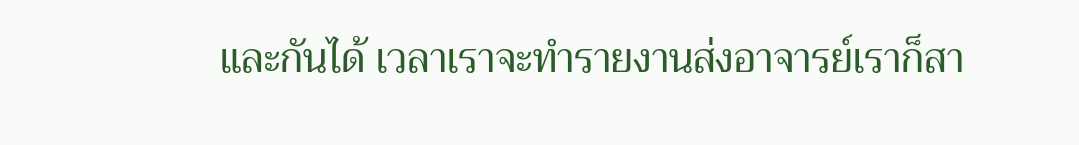และกันได้ เวลาเราจะทำรายงานส่งอาจารย์เราก็สา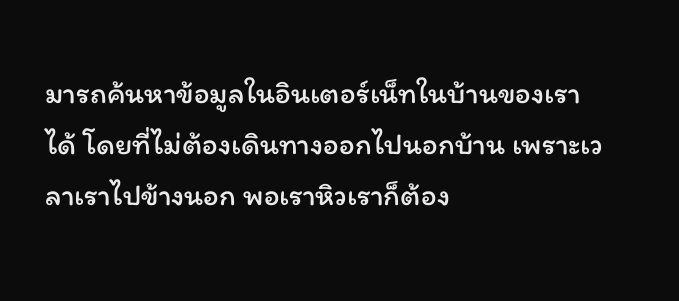มารถค้นหาข้อมูลในอินเตอร์เน็ทในบ้านของเราได้ โดยที่ไม่ต้องเดินทางออกไปนอกบ้าน เพราะเวลาเราไปข้างนอก พอเราหิวเราก็ต้อง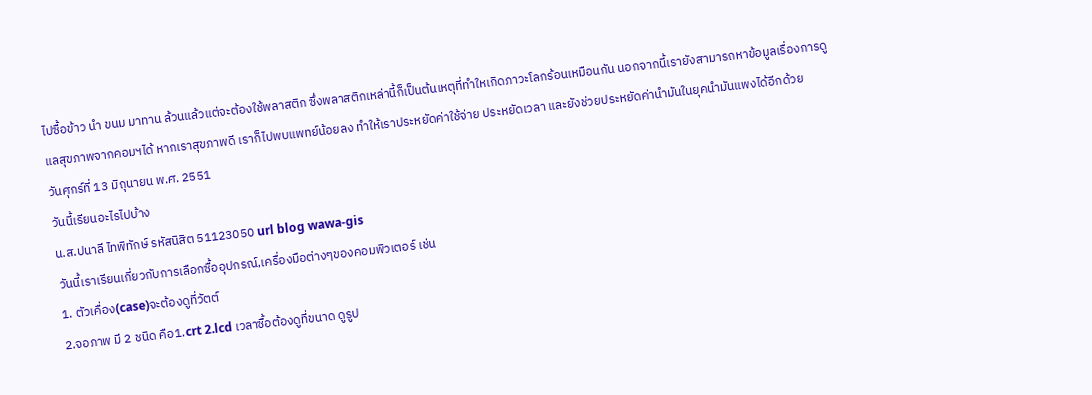ไปซื้อข้าว นำ ขนม มาทาน ล้วนแล้วแต่จะต้องใช้พลาสติก ซึ่งพลาสติกเหล่านี้ก็เป็นต้นเหตุที่ทำใหเกิดภาวะโลกร้อนเหมือนกัน นอกจากนี้เรายังสามารถหาข้อมูลเรื่องการดูแลสุขภาพจากคอมฯได้ หากเราสุขภาพดี เราก็ไปพบแพทย์น้อยลง ทำให้เราประหยัดค่าใช้จ่าย ประหยัดเวลา และยังช่วยประหยัดค่านำมันในยุคนำมันแพงได้อีกด้วย
วันศุกร์ที่ 13 มิถุนายน พ.ศ. 2551
วันนี้เรียนอะไรไปบ้าง
น.ส.ปนาลี ไทพิทักษ์ รหัสนิสิต 51123050 url blog wawa-gis
วันนี้เราเรียนเกี่ยวกับการเลือกซื้ออุปกรณ์,เครื่องมือต่างๆของคอมพิวเตอร์ เช่น
1. ตัวเคื่อง(case)จะต้องดูที่วัตต์
2.จอภาพ มี 2 ชนิด คือ1.crt 2.lcd เวลาซื้อต้องดูที่ขนาด ดูรูป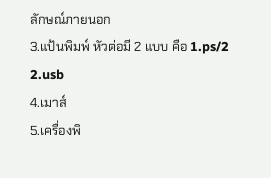ลักษณ์ภายนอก
3.แป้นพิมพ์ หัวต่อมี 2 แบบ คือ 1.ps/2 2.usb
4.เมาส์
5.เครื่องพิ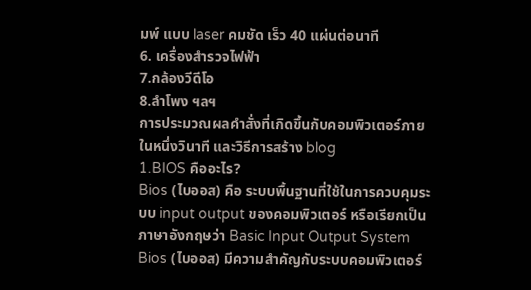มพ์ แบบ laser คมชัด เร็ว 40 แผ่นต่อนาที
6. เครื่องสำรวจไฟฟ้า
7.กล้องวีดีโอ
8.ลำโพง ฯลฯ
การประมวณผลคำสั่งที่เกิดขึ้นกับคอมพิวเตอร์ภายในหนึ่งวินาที และวิธีการสร้าง blog
1.BIOS คืออะไร?
Bios (ไบออส) คือ ระบบพื้นฐานที่ใช้ในการควบคุมระบบ input output ของคอมพิวเตอร์ หรือเรียกเป็นภาษาอังกฤษว่า Basic Input Output System Bios (ไบออส) มีความสำคัญกับระบบคอมพิวเตอร์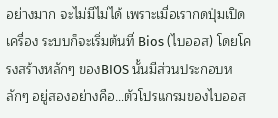อย่างมาก จะไม่มีไม่ได้ เพราะเมื่อเรากดปุ่มเปิดเครื่อง ระบบก็จะเริ่มต้นที่ Bios (ไบออส) โดยโครงสร้างหลักๆ ของBIOS นั้นมีส่วนประกอบหลักๆ อยู่สองอย่างคือ…ตัวโปรแกรมของไบออส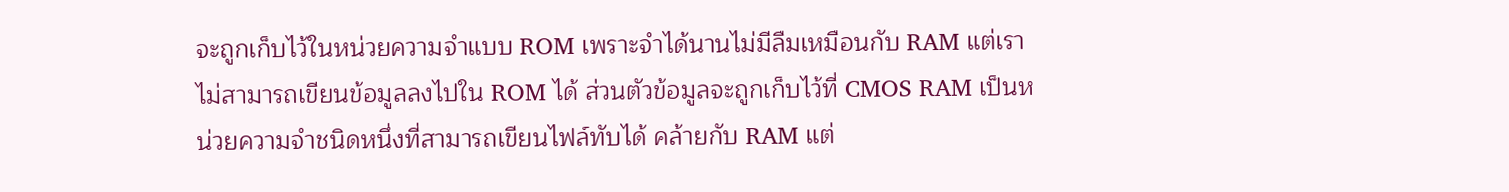จะถูกเก็บไว้ในหน่วยความจำแบบ ROM เพราะจำได้นานไม่มีลืมเหมือนกับ RAM แต่เราไม่สามารถเขียนข้อมูลลงไปใน ROM ได้ ส่วนตัวข้อมูลจะถูกเก็บไว้ที่ CMOS RAM เป็นหน่วยความจำชนิดหนึ่งที่สามารถเขียนไฟล์ทับได้ คล้ายกับ RAM แต่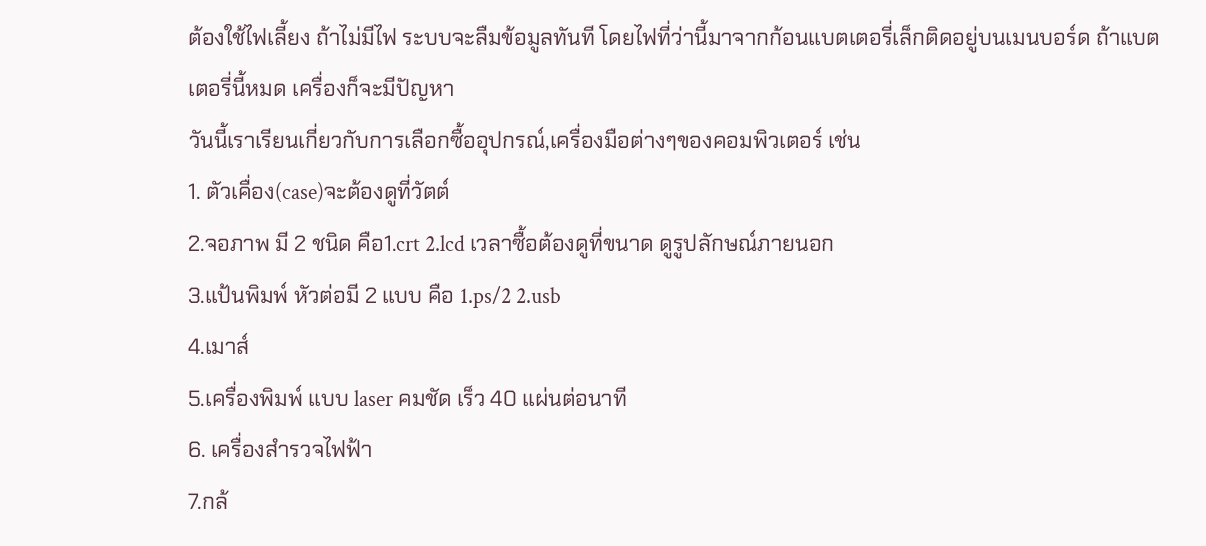ต้องใช้ไฟเลี้ยง ถ้าไม่มีไฟ ระบบจะลืมข้อมูลทันที โดยไฟที่ว่านี้มาจากก้อนแบตเตอรี่เล็กติดอยู่บนเมนบอร์ด ถ้าแบตเตอรี่นี้หมด เครื่องก็จะมีปัญหา
วันนี้เราเรียนเกี่ยวกับการเลือกซื้ออุปกรณ์,เครื่องมือต่างๆของคอมพิวเตอร์ เช่น
1. ตัวเคื่อง(case)จะต้องดูที่วัตต์
2.จอภาพ มี 2 ชนิด คือ1.crt 2.lcd เวลาซื้อต้องดูที่ขนาด ดูรูปลักษณ์ภายนอก
3.แป้นพิมพ์ หัวต่อมี 2 แบบ คือ 1.ps/2 2.usb
4.เมาส์
5.เครื่องพิมพ์ แบบ laser คมชัด เร็ว 40 แผ่นต่อนาที
6. เครื่องสำรวจไฟฟ้า
7.กล้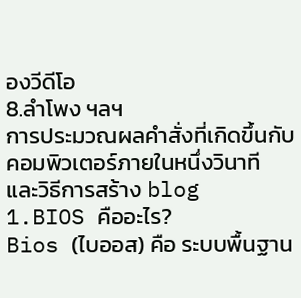องวีดีโอ
8.ลำโพง ฯลฯ
การประมวณผลคำสั่งที่เกิดขึ้นกับคอมพิวเตอร์ภายในหนึ่งวินาที และวิธีการสร้าง blog
1.BIOS คืออะไร?
Bios (ไบออส) คือ ระบบพื้นฐาน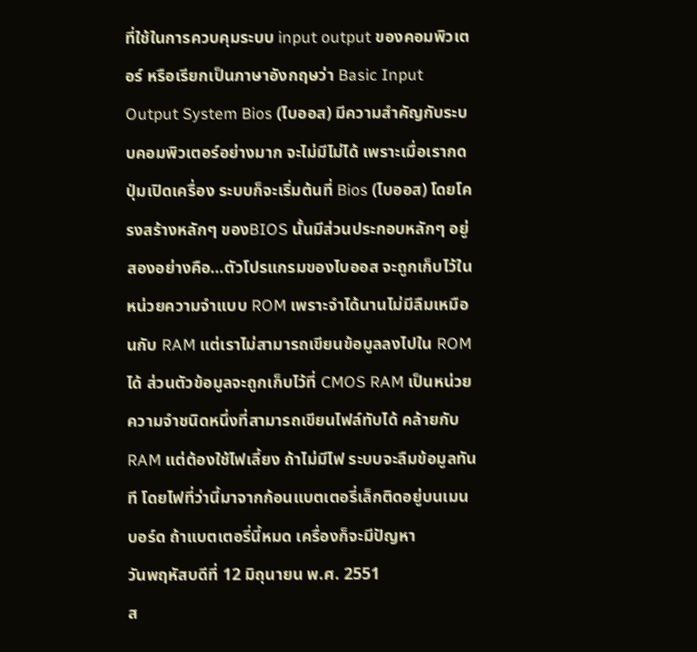ที่ใช้ในการควบคุมระบบ input output ของคอมพิวเตอร์ หรือเรียกเป็นภาษาอังกฤษว่า Basic Input Output System Bios (ไบออส) มีความสำคัญกับระบบคอมพิวเตอร์อย่างมาก จะไม่มีไม่ได้ เพราะเมื่อเรากดปุ่มเปิดเครื่อง ระบบก็จะเริ่มต้นที่ Bios (ไบออส) โดยโครงสร้างหลักๆ ของBIOS นั้นมีส่วนประกอบหลักๆ อยู่สองอย่างคือ…ตัวโปรแกรมของไบออส จะถูกเก็บไว้ในหน่วยความจำแบบ ROM เพราะจำได้นานไม่มีลืมเหมือนกับ RAM แต่เราไม่สามารถเขียนข้อมูลลงไปใน ROM ได้ ส่วนตัวข้อมูลจะถูกเก็บไว้ที่ CMOS RAM เป็นหน่วยความจำชนิดหนึ่งที่สามารถเขียนไฟล์ทับได้ คล้ายกับ RAM แต่ต้องใช้ไฟเลี้ยง ถ้าไม่มีไฟ ระบบจะลืมข้อมูลทันที โดยไฟที่ว่านี้มาจากก้อนแบตเตอรี่เล็กติดอยู่บนเมนบอร์ด ถ้าแบตเตอรี่นี้หมด เครื่องก็จะมีปัญหา
วันพฤหัสบดีที่ 12 มิถุนายน พ.ศ. 2551
ส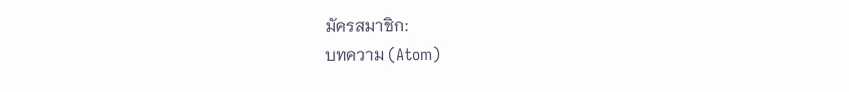มัครสมาชิก:
บทความ (Atom)